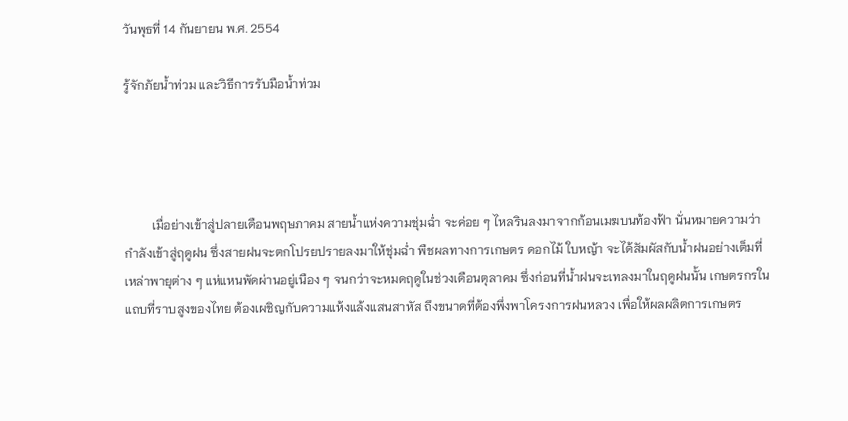วันพุธที่ 14 กันยายน พ.ศ. 2554

รู้จักภัยน้ำท่วม และวิธีการรับมือน้ำท่วม




         เมื่อย่างเข้าสู่ปลายเดือนพฤษภาคม สายน้ำแห่งความชุ่มฉ่ำ จะค่อย ๆ ไหลรินลงมาจากก้อนเมฆบนท้องฟ้า นั่นหมายความว่า กำลังเข้าสู่ฤดูฝน ซึ่งสายฝนจะตกโปรยปรายลงมาให้ชุ่มฉ่ำ พืชผลทางการเกษตร ดอกไม้ ใบหญ้า จะได้สัมผัสกับน้ำฝนอย่างเต็มที่ เหล่าพายุต่าง ๆ แห่แหนพัดผ่านอยู่เนือง ๆ จนกว่าจะหมดฤดูในช่วงเดือนตุลาคม ซึ่งก่อนที่น้ำฝนจะเทลงมาในฤดูฝนนั้น เกษตรกรในแถบที่ราบสูงของไทย ต้องเผชิญกับความแห้งแล้งแสนสาหัส ถึงขนาดที่ต้องพึ่งพาโครงการฝนหลวง เพื่อให้ผลผลิตการเกษตร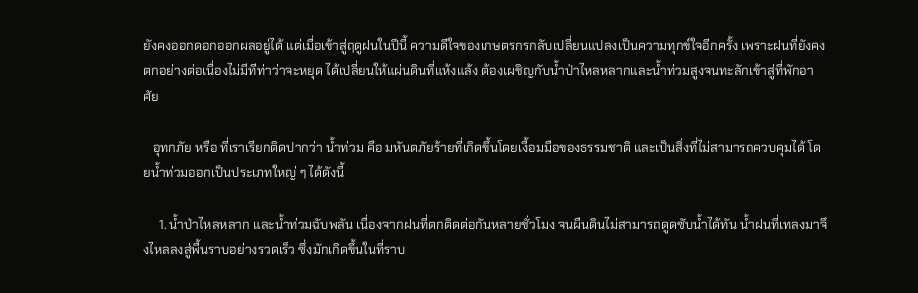ยังคงออกดอกออกผลอยู่ได้ แต่เมื่อเข้าสู่ฤดูฝนในปีนี้ ความดีใจของเกษตรกรกลับเปลี่ยนแปลงเป็นความทุกข์ใจอีกครั้ง เพราะฝนที่ยังคงตกอย่างต่อเนื่องไม่มีทีท่าว่าจะหยุด ได้เปลี่ยนให้แผ่นดินที่แห้งแล้ง ต้องเผชิญกับน้ำป่าไหลหลากและน้ำท่วมสูงจนทะลักเข้าสู่ที่พักอาศัย

   อุทกภัย หรือ ที่เราเรียกติดปากว่า น้ำท่วม คือ มหันตภัยร้ายที่เกิดขึ้นโดยเงื้อมมือของธรรมชาติ และเป็นสิ่งที่ไม่สามารถควบคุมได้ โดยน้ำท่วมออกเป็นประเภทใหญ่ ๆ ได้ดังนี้

     1. น้ำป่าไหลหลาก และน้ำท่วมฉับพลัน เนื่องจากฝนที่ตกติดต่อกันหลายชั่วโมง จนผืนดินไม่สามารถดูดซับน้ำได้ทัน น้ำฝนที่เทลงมาจึงไหลลงสู่พื้นราบอย่างรวดเร็ว ซึ่งมักเกิดขึ้นในที่ราบ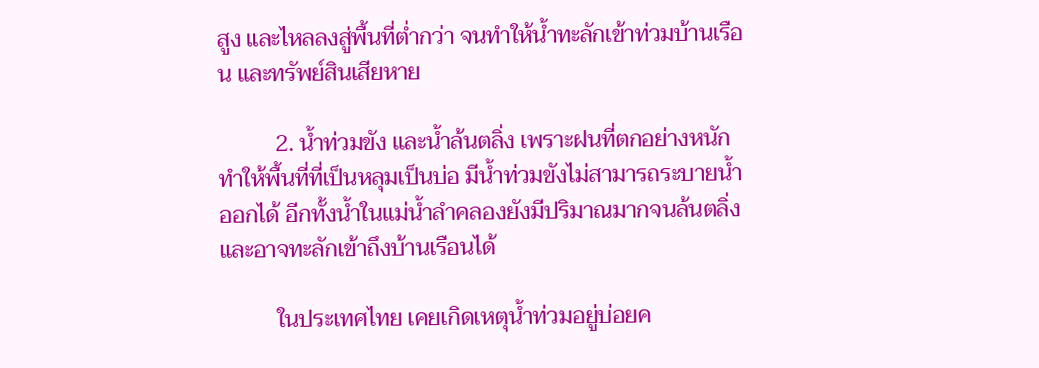สูง และไหลลงสู่พื้นที่ต่ำกว่า จนทำให้น้ำทะลักเข้าท่วมบ้านเรือน และทรัพย์สินเสียหาย

          2. น้ำท่วมขัง และน้ำล้นตลิ่ง เพราะฝนที่ตกอย่างหนักทำให้พื้นที่ที่เป็นหลุมเป็นบ่อ มีน้ำท่วมขังไม่สามารถระบายน้ำออกได้ อีกทั้งน้ำในแม่น้ำลำคลองยังมีปริมาณมากจนล้นตลิ่ง และอาจทะลักเข้าถึงบ้านเรือนได้

          ในประเทศไทย เคยเกิดเหตุน้ำท่วมอยู่บ่อยค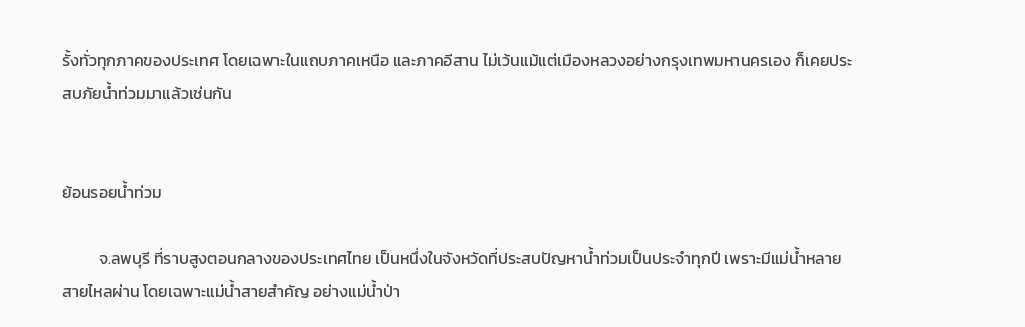รั้งทั่วทุกภาคของประเทศ โดยเฉพาะในแถบภาคเหนือ และภาคอีสาน ไม่เว้นแม้แต่เมืองหลวงอย่างกรุงเทพมหานครเอง ก็เคยประสบภัยน้ำท่วมมาแล้วเช่นกัน


ย้อนรอยน้ำท่วม

          จ.ลพบุรี ที่ราบสูงตอนกลางของประเทศไทย เป็นหนึ่งในจังหวัดที่ประสบปัญหาน้ำท่วมเป็นประจำทุกปี เพราะมีแม่น้ำหลายสายไหลผ่าน โดยเฉพาะแม่น้ำสายสำคัญ อย่างแม่น้ำป่า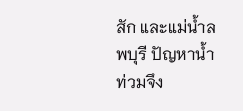สัก และแม่น้ำลพบุรี ปัญหาน้ำท่วมจึง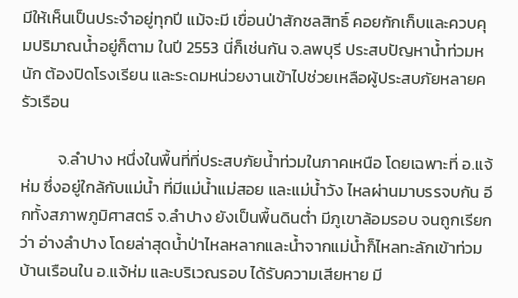มีให้เห็นเป็นประจำอยู่ทุกปี แม้จะมี เขื่อนป่าสักชลสิทธิ์ คอยกักเก็บและควบคุมปริมาณน้ำอยู่ก็ตาม ในปี 2553 นี่ก็เช่นกัน จ.ลพบุรี ประสบปัญหาน้ำท่วมหนัก ต้องปิดโรงเรียน และระดมหน่วยงานเข้าไปช่วยเหลือผู้ประสบภัยหลายครัวเรือน

          จ.ลำปาง หนึ่งในพื้นที่ที่ประสบภัยน้ำท่วมในภาคเหนือ โดยเฉพาะที่ อ.แจ้ห่ม ซึ่งอยู่ใกล้กับแม่น้ำ ที่มีแม่น้ำแม่สอย และแม่น้ำวัง ไหลผ่านมาบรรจบกัน อีกทั้งสภาพภูมิศาสตร์ จ.ลำปาง ยังเป็นพื้นดินต่ำ มีภูเขาล้อมรอบ จนถูกเรียกว่า อ่างลำปาง โดยล่าสุดน้ำป่าไหลหลากและน้ำจากแม่น้ำก็ไหลทะลักเข้าท่วมบ้านเรือนใน อ.แจ้ห่ม และบริเวณรอบ ได้รับความเสียหาย มี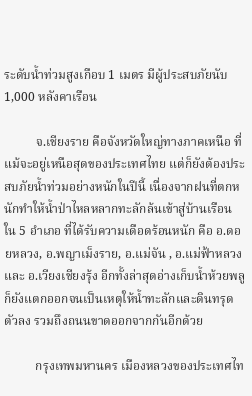ระดับน้ำท่วมสูงเกือบ 1 เมตร มีผู้ประสบภัยนับ 1,000 หลังคาเรือน

          จ.เชียงราย คือจังหวัดใหญ่ทางภาคเหนือ ที่แม้จะอยู่เหนือสุดของประเทศไทย แต่ก็ยังต้องประสบภัยน้ำท่วมอย่างหนักในปีนี้ เนื่องจากฝนที่ตกหนักทำให้น้ำป่าไหลหลากทะลักล้นเข้าสู่บ้านเรือน ใน 5 อำเภอ ที่ได้รับความเดือดร้อนหนัก คือ อ.ดอยหลวง, อ.พญาเม็งราย, อ.แม่จัน , อ.แม่ฟ้าหลวง และ อ.เวียงเชียงรุ้ง อีกทั้งล่าสุดอ่างเก็บน้ำห้วยพลู ก็ยังแตกออกจนเป็นเหตุให้น้ำทะลักและดินทรุดตัวลง รวมถึงถนนขาดออกจากกันอีกด้วย

          กรุงเทพมหานคร เมืองหลวงของประเทศไท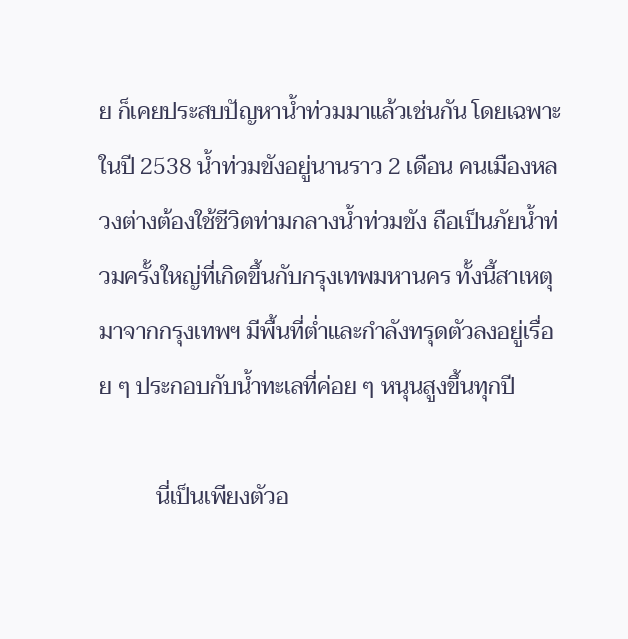ย ก็เคยประสบปัญหาน้ำท่วมมาแล้วเช่นกัน โดยเฉพาะในปี 2538 น้ำท่วมขังอยู่นานราว 2 เดือน คนเมืองหลวงต่างต้องใช้ชีวิตท่ามกลางน้ำท่วมขัง ถือเป็นภัยน้ำท่วมครั้งใหญ่ที่เกิดขึ้นกับกรุงเทพมหานคร ทั้งนี้สาเหตุมาจากกรุงเทพฯ มีพื้นที่ต่ำและกำลังทรุดตัวลงอยู่เรื่อย ๆ ประกอบกับน้ำทะเลที่ค่อย ๆ หนุนสูงขึ้นทุกปี

          นี่เป็นเพียงตัวอ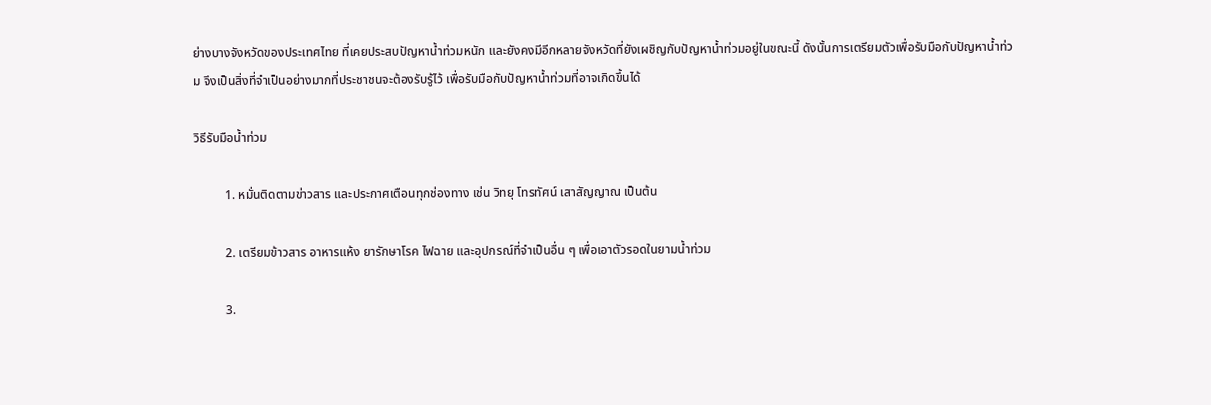ย่างบางจังหวัดของประเทศไทย ที่เคยประสบปัญหาน้ำท่วมหนัก และยังคงมีอีกหลายจังหวัดที่ยังเผชิญกับปัญหาน้ำท่วมอยู่ในขณะนี้ ดังนั้นการเตรียมตัวเพื่อรับมือกับปัญหาน้ำท่วม จึงเป็นสิ่งที่จำเป็นอย่างมากที่ประชาชนจะต้องรับรู้ไว้ เพื่อรับมือกับปัญหาน้ำท่วมที่อาจเกิดขึ้นได้

วิธีรับมือน้ำท่วม

          1. หมั่นติดตามข่าวสาร และประกาศเตือนทุกช่องทาง เช่น วิทยุ โทรทัศน์ เสาสัญญาณ เป็นต้น

          2. เตรียมข้าวสาร อาหารแห้ง ยารักษาโรค ไฟฉาย และอุปกรณ์ที่จำเป็นอื่น ๆ เพื่อเอาตัวรอดในยามน้ำท่วม

          3.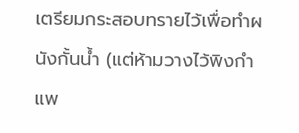เตรียมกระสอบทรายไว้เพื่อทำผนังกั้นน้ำ (แต่ห้ามวางไว้พิงกำแพ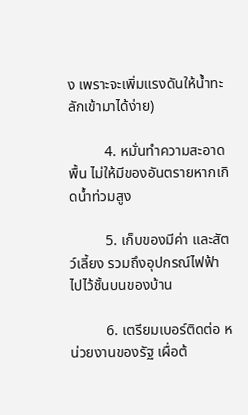ง เพราะจะเพิ่มแรงดันให้น้ำทะลักเข้ามาได้ง่าย)

          4. หมั่นทำความสะอาดพื้น ไม่ให้มีของอันตรายหากเกิดน้ำท่วมสูง

          5. เก็บของมีค่า และสัตว์เลี้ยง รวมถึงอุปกรณ์ไฟฟ้า ไปไว้ชั้นบนของบ้าน

          6. เตรียมเบอร์ติดต่อ หน่วยงานของรัฐ เผื่อต้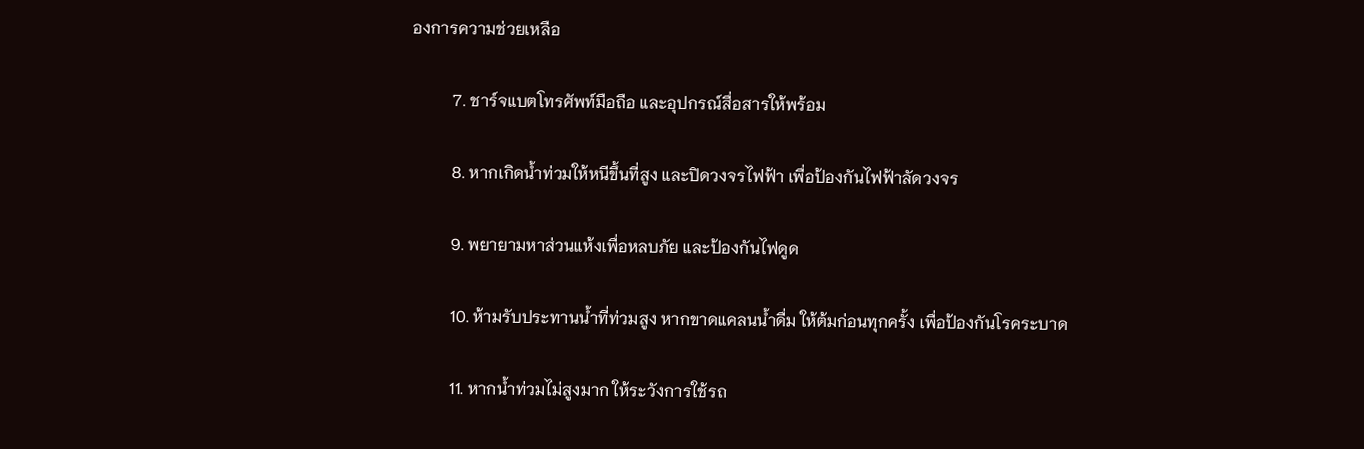องการความช่วยเหลือ

          7. ชาร์จแบตโทรศัพท์มือถือ และอุปกรณ์สื่อสารให้พร้อม

          8. หากเกิดน้ำท่วมให้หนีขึ้นที่สูง และปิดวงจรไฟฟ้า เพื่อป้องกันไฟฟ้าลัดวงจร

          9. พยายามหาส่วนแห้งเพื่อหลบภัย และป้องกันไฟดูด

          10. ห้ามรับประทานน้ำที่ท่วมสูง หากขาดแคลนน้ำดื่ม ให้ต้มก่อนทุกครั้ง เพื่อป้องกันโรคระบาด

          11. หากน้ำท่วมไม่สูงมาก ให้ระวังการใช้รถ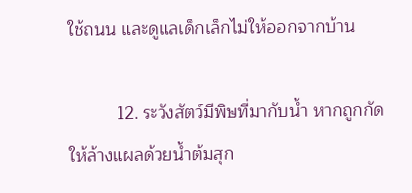ใช้ถนน และดูแลเด็กเล็กไม่ให้ออกจากบ้าน

          12. ระวังสัตว์มีพิษที่มากับน้ำ หากถูกกัดให้ล้างแผลด้วยน้ำต้มสุก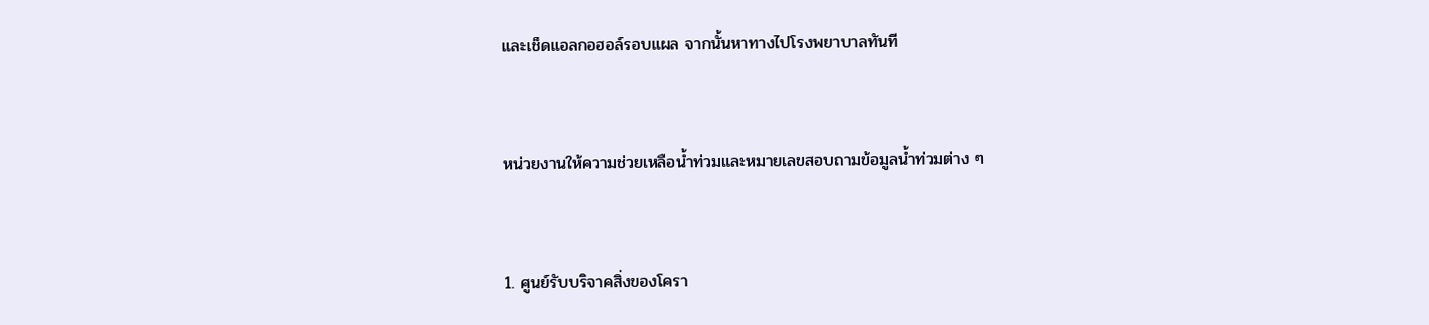และเช็ดแอลกอฮอล์รอบแผล จากนั้นหาทางไปโรงพยาบาลทันที



หน่วยงานให้ความช่วยเหลือน้ำท่วมและหมายเลขสอบถามข้อมูลน้ำท่วมต่าง ๆ



1. ศูนย์รับบริจาคสิ่งของโครา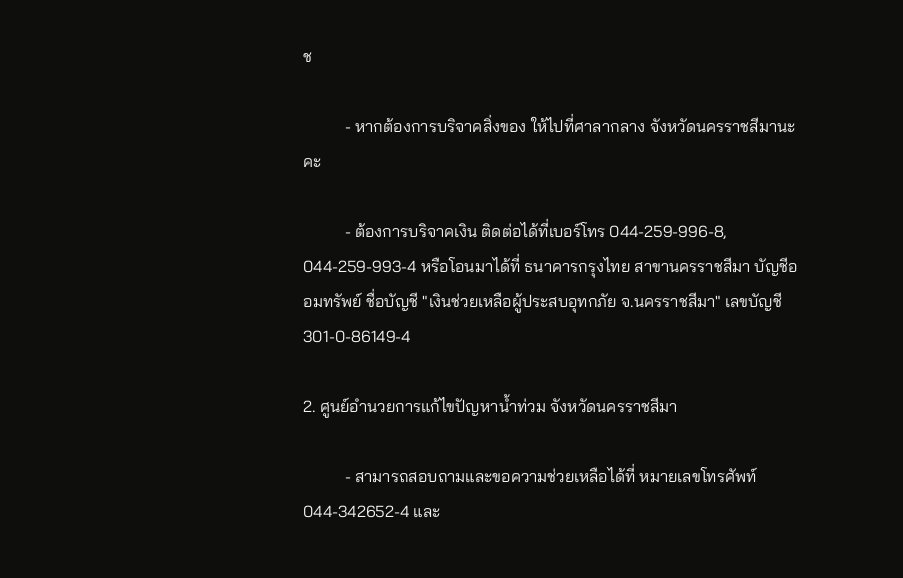ช

          - หากต้องการบริจาคสิ่งของ ให้ไปที่ศาลากลาง จังหวัดนครราชสีมานะคะ

          - ต้องการบริจาคเงิน ติดต่อได้ที่เบอร์โทร 044-259-996-8, 044-259-993-4 หรือโอนมาได้ที่ ธนาคารกรุงไทย สาขานครราชสีมา บัญชีออมทรัพย์ ชื่อบัญชี "เงินช่วยเหลือผู้ประสบอุทกภัย จ.นครราชสีมา" เลขบัญชี  301-0-86149-4

2. ศูนย์อำนวยการแก้ไขปัญหาน้ำท่วม จังหวัดนครราชสีมา

          - สามารถสอบถามและขอความช่วยเหลือได้ที่ หมายเลขโทรศัพท์ 044-342652-4 และ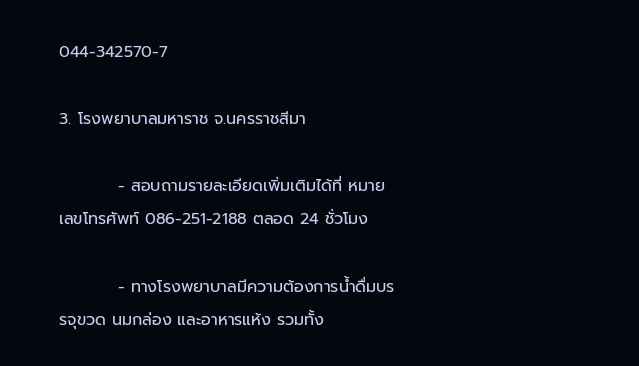044-342570-7

3. โรงพยาบาลมหาราช จ.นครราชสีมา

          - สอบถามรายละเอียดเพิ่มเติมได้ที่ หมายเลขโทรศัพท์ 086-251-2188 ตลอด 24 ชั่วโมง

          - ทางโรงพยาบาลมีความต้องการน้ำดื่มบรรจุขวด นมกล่อง และอาหารแห้ง รวมทั้ง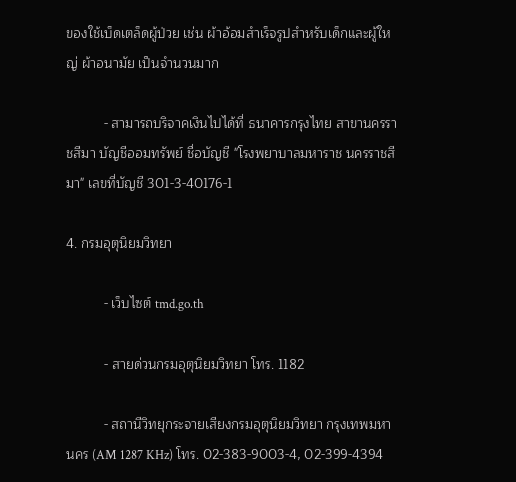ของใช้เบ็ดเตล็ดผู้ป่วย เช่น ผ้าอ้อมสำเร็จรูปสำหรับเด็กและผู้ใหญ่ ผ้าอนามัย เป็นจำนวนมาก

          - สามารถบริจาคเงินไปได้ที่ ธนาคารกรุงไทย สาขานครราชสีมา บัญชีออมทรัพย์ ชื่อบัญชี "โรงพยาบาลมหาราช นครราชสีมา" เลขที่บัญชี 301-3-40176-1

4. กรมอุตุนิยมวิทยา

          - เว็บไซต์ tmd.go.th

          - สายด่วนกรมอุตุนิยมวิทยา โทร. 1182

          - สถานีวิทยุกระจายเสียงกรมอุตุนิยมวิทยา กรุงเทพมหานคร (AM 1287 KHz) โทร. 02-383-9003-4, 02-399-4394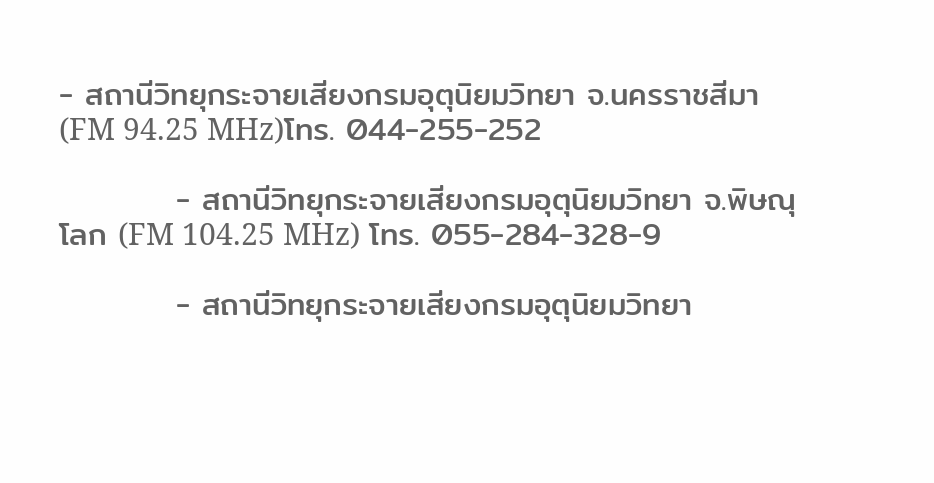- สถานีวิทยุกระจายเสียงกรมอุตุนิยมวิทยา จ.นครราชสีมา (FM 94.25 MHz)โทร. 044-255-252

          - สถานีวิทยุกระจายเสียงกรมอุตุนิยมวิทยา จ.พิษณุโลก (FM 104.25 MHz) โทร. 055-284-328-9

          - สถานีวิทยุกระจายเสียงกรมอุตุนิยมวิทยา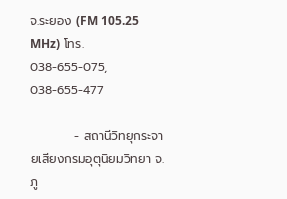จ.ระยอง (FM 105.25 MHz) โทร. 038-655-075, 038-655-477

          - สถานีวิทยุกระจายเสียงกรมอุตุนิยมวิทยา จ.ภู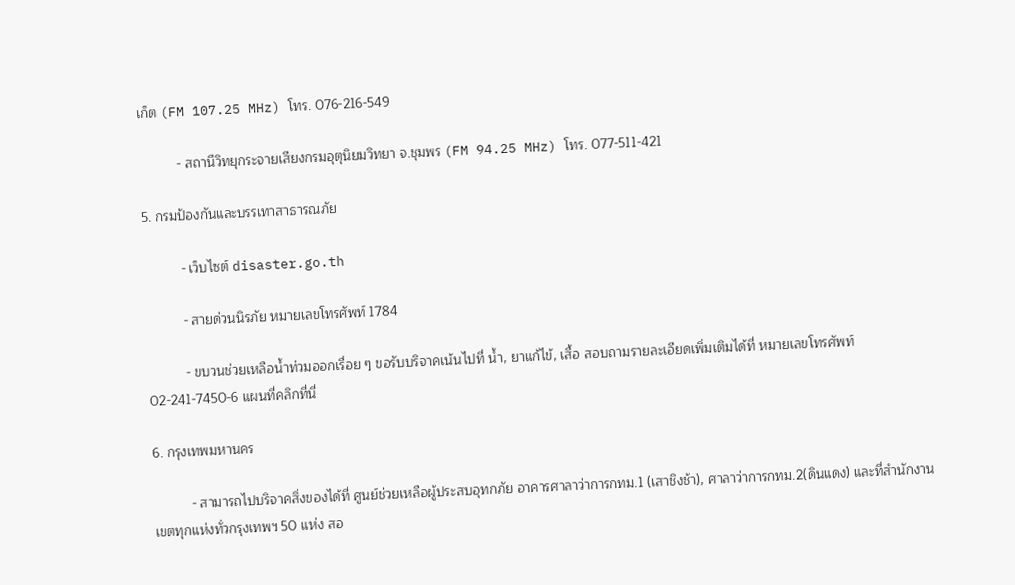เก็ต (FM 107.25 MHz) โทร. 076-216-549

          - สถานีวิทยุกระจายเสียงกรมอุตุนิยมวิทยา จ.ชุมพร (FM 94.25 MHz) โทร. 077-511-421

5. กรมป้องกันและบรรเทาสาธารณภัย

          - เว็บไซต์ disaster.go.th

          - สายด่วนนิรภัย หมายเลขโทรศัพท์ 1784

          - ขบวนช่วยเหลือน้ำท่วมออกเรื่อย ๆ ขอรับบริจาคเน้นไปที่ น้ำ, ยาแก้ไข้, เสื้อ สอบถามรายละเอียดเพิ่มเติมได้ที่ หมายเลขโทรศัพท์ 02-241-7450-6 แผนที่คลิกที่นี่

6. กรุงเทพมหานคร

          - สามารถไปบริจาคสิ่งของได้ที่ ศูนย์ช่วยเหลือผู้ประสบอุทกภัย อาคารศาลาว่าการกทม.1 (เสาชิงช้า), ศาลาว่าการกทม.2(ดินแดง) และที่สำนักงานเขตทุกแห่งทั่วกรุงเทพฯ 50 แห่ง สอ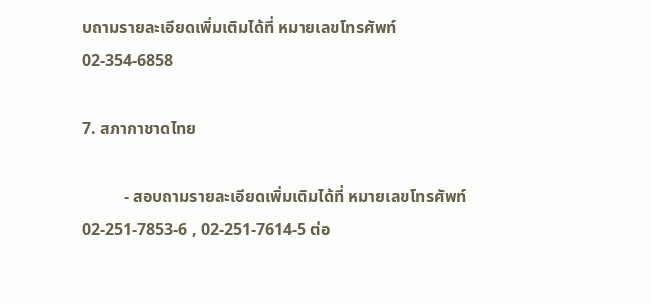บถามรายละเอียดเพิ่มเติมได้ที่ หมายเลขโทรศัพท์ 02-354-6858

7. สภากาชาดไทย

          - สอบถามรายละเอียดเพิ่มเติมได้ที่ หมายเลขโทรศัพท์ 02-251-7853-6 , 02-251-7614-5 ต่อ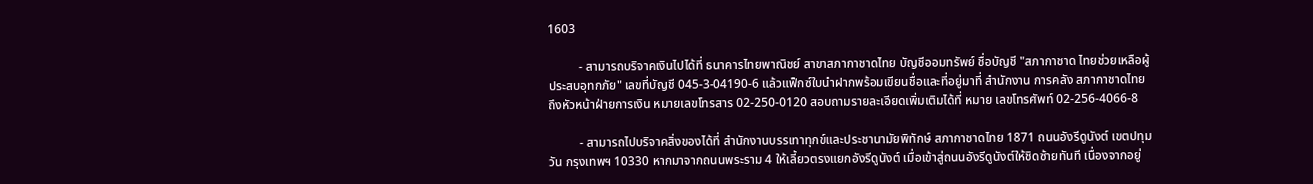1603

          - สามารถบริจาคเงินไปได้ที่ ธนาคารไทยพาณิชย์ สาขาสภากาชาดไทย บัญชีออมทรัพย์ ชื่อบัญชี "สภากาชาด ไทยช่วยเหลือผู้ประสบอุทกภัย" เลขที่บัญชี 045-3-04190-6 แล้วแฟ็กซ์ใบนำฝากพร้อมเขียนชื่อและที่อยู่มาที่ สำนักงาน การคลัง สภากาชาดไทย ถึงหัวหน้าฝ่ายการเงิน หมายเลขโทรสาร 02-250-0120 สอบถามรายละเอียดเพิ่มเติมได้ที่ หมาย เลขโทรศัพท์ 02-256-4066-8

          - สามารถไปบริจาคสิ่งของได้ที่ สำนักงานบรรเทาทุกข์และประชานามัยพิทักษ์ สภากาชาดไทย 1871 ถนนอังรีดูนังต์ เขตปทุมวัน กรุงเทพฯ 10330 หากมาจากถนนพระราม 4 ให้เลี้ยวตรงแยกอังรีดูนังต์ เมื่อเข้าสู่ถนนอังรีดูนังต์ให้ชิดซ้ายทันที เนื่องจากอยู่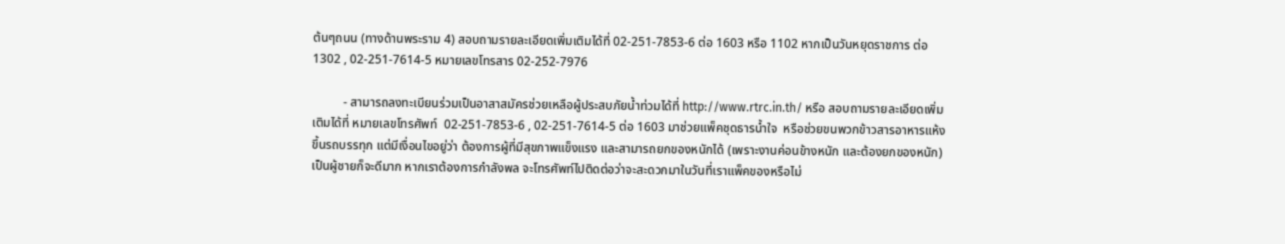ต้นๆถนน (ทางด้านพระราม 4) สอบถามรายละเอียดเพิ่มเติมได้ที่ 02-251-7853-6 ต่อ 1603 หรือ 1102 หากเป็นวันหยุดราชการ ต่อ 1302 , 02-251-7614-5 หมายเลขโทรสาร 02-252-7976

          - สามารถลงทะเบียนร่วมเป็นอาสาสมัครช่วยเหลือผู้ประสบภัยน้ำท่วมได้ที่ http://www.rtrc.in.th/ หรือ สอบถามรายละเอียดเพิ่มเติมได้ที่ หมายเลขโทรศัพท์  02-251-7853-6 , 02-251-7614-5 ต่อ 1603 มาช่วยแพ็คชุดธารน้ำใจ  หรือช่วยขนพวกข้าวสารอาหารแห้งขึ้นรถบรรทุก แต่มีเงื่อนไขอยู่ว่า ต้องการผู้ที่มีสุขภาพแข็งแรง และสามารถยกของหนักได้ (เพราะงานค่อนข้างหนัก และต้องยกของหนัก) เป็นผู้ชายก็จะดีมาก หากเราต้องการกำลังพล จะโทรศัพท์ไปติดต่อว่าจะสะดวกมาในวันที่เราแพ็คของหรือไม่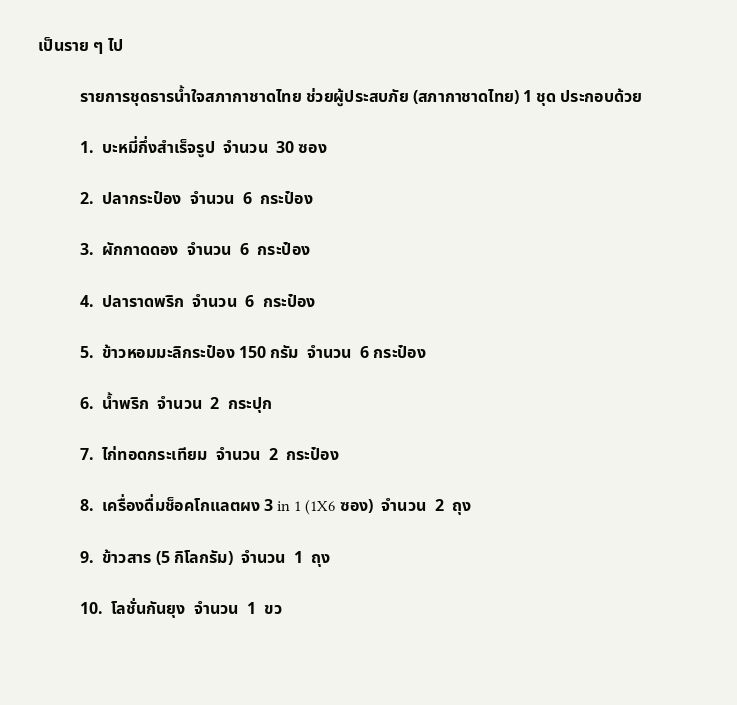เป็นราย ๆ ไป

          รายการชุดธารน้ำใจสภากาชาดไทย ช่วยผู้ประสบภัย (สภากาชาดไทย) 1 ชุด ประกอบด้วย

          1.  บะหมี่กึ่งสำเร็จรูป  จำนวน  30 ซอง

          2.  ปลากระป๋อง  จำนวน  6  กระป๋อง

          3.  ผักกาดดอง  จำนวน  6  กระป๋อง

          4.  ปลาราดพริก  จำนวน  6  กระป๋อง

          5.  ข้าวหอมมะลิกระป๋อง 150 กรัม  จำนวน  6 กระป๋อง

          6.  น้ำพริก  จำนวน  2  กระปุก

          7.  ไก่ทอดกระเทียม  จำนวน  2  กระป๋อง

          8.  เครื่องดื่มช็อคโกแลตผง 3 in 1 (1X6 ซอง)  จำนวน  2  ถุง

          9.  ข้าวสาร (5 กิโลกรัม)  จำนวน  1  ถุง

          10.  โลชั่นกันยุง  จำนวน  1  ขว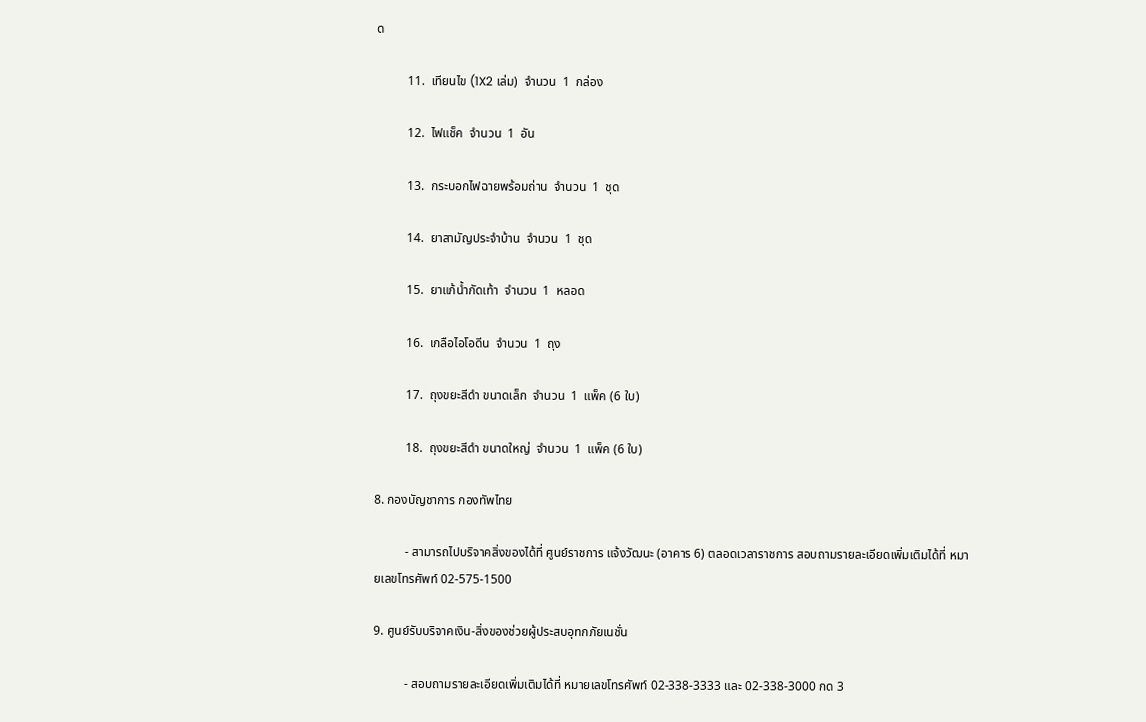ด

          11.  เทียนไข (1X2 เล่ม)  จำนวน  1  กล่อง

          12.  ไฟแช็ค  จำนวน  1  อัน

          13.  กระบอกไฟฉายพร้อมถ่าน  จำนวน  1  ชุด

          14.  ยาสามัญประจำบ้าน  จำนวน  1  ชุด

          15.  ยาแก้น้ำกัดเท้า  จำนวน  1  หลอด

          16.  เกลือไอโอดีน  จำนวน  1  ถุง

          17.  ถุงขยะสีดำ ขนาดเล็ก  จำนวน  1  แพ็ค (6 ใบ)

          18.  ถุงขยะสีดำ ขนาดใหญ่  จำนวน  1  แพ็ค (6 ใบ)

8. กองบัญชาการ กองทัพไทย

          - สามารถไปบริจาคสิ่งของได้ที่ ศูนย์ราชการ แจ้งวัฒนะ (อาคาร 6) ตลอดเวลาราชการ สอบถามรายละเอียดเพิ่มเติมได้ที่ หมายเลขโทรศัพท์ 02-575-1500

9. ศูนย์รับบริจาคเงิน-สิ่งของช่วยผู้ประสบอุทกภัยเนชั่น

          - สอบถามรายละเอียดเพิ่มเติมได้ที่ หมายเลขโทรศัพท์ 02-338-3333 และ 02-338-3000 กด 3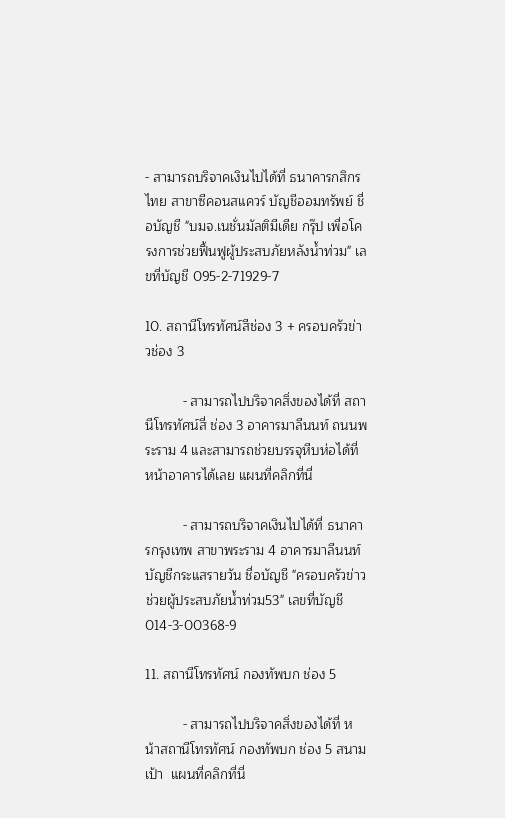- สามารถบริจาคเงินไปได้ที่ ธนาคารกสิกรไทย สาขาซีคอนสแควร์ บัญชีออมทรัพย์ ชื่อบัญชี "บมจ.เนชั่นมัลติมีเดีย กรุ๊ป เพื่อโครงการช่วยฟื้นฟูผู้ประสบภัยหลังน้ำท่วม" เลขที่บัญชี 095-2-71929-7

10. สถานีโทรทัศน์สีช่อง 3 + ครอบครัวข่าวช่อง 3

          - สามารถไปบริจาคสิ่งของได้ที่ สถานีโทรทัศน์สี่ ช่อง 3 อาคารมาลีนนท์ ถนนพระราม 4 และสามารถช่วยบรรจุหีบห่อได้ที่หน้าอาคารได้เลย แผนที่คลิกที่นี่

          - สามารถบริจาคเงินไปได้ที่ ธนาคารกรุงเทพ สาขาพระราม 4 อาคารมาลีนนท์ บัญชีกระแสรายวัน ชื่อบัญชี "ครอบครัวข่าว ช่วยผู้ประสบภัยน้ำท่วม53" เลขที่บัญชี 014-3-00368-9

11. สถานีโทรทัศน์ กองทัพบก ช่อง 5

          - สามารถไปบริจาคสิ่งของได้ที่ หน้าสถานีโทรทัศน์ กองทัพบก ช่อง 5 สนามเป้า  แผนที่คลิกที่นี่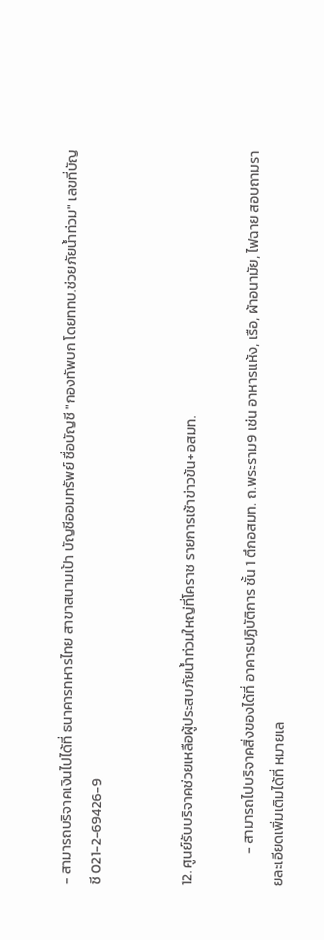- สามารถบริจาคเงินไปได้ที่ ธนาคารทหารไทย สาขาสนามเป้า บัญชีออมทรัพย์ ชื่อบัญชี "กองทัพบก โดยททบ.ช่วยภัยน้ำท่วม" เลขที่บัญชี 021-2-69426-9


12. ศูนย์รับบริจาคช่วยเหลือผู้ประสบภัยน้ำท่วมใหญ่ที่โคราช รายการเช้าข่าวข้น+อสมท.

          - สามารถไปบริจาคสิ่งของได้ที่ อาคารปฏิบัติการ ชั้น 1 ตึกอสมท. ถ.พระราม9 เช่น อาหารแห้ง, เรือ, ผ้าอนามัย, ไฟฉาย สอบถามรายละเอียดเพิ่มเติมได้ที่ หมายเล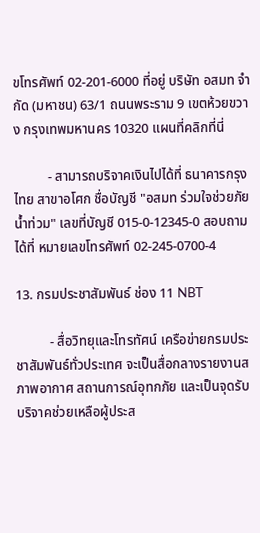ขโทรศัพท์ 02-201-6000 ที่อยู่ บริษัท อสมท จำกัด (มหาชน) 63/1 ถนนพระราม 9 เขตห้วยขวาง กรุงเทพมหานคร 10320 แผนที่คลิกที่นี่

          - สามารถบริจาคเงินไปได้ที่ ธนาคารกรุงไทย สาขาอโศก ชื่อบัญชี "อสมท ร่วมใจช่วยภัยน้ำท่วม" เลขที่บัญชี 015-0-12345-0 สอบถามได้ที่ หมายเลขโทรศัพท์ 02-245-0700-4

13. กรมประชาสัมพันธ์ ช่อง 11 NBT

          - สื่อวิทยุและโทรทัศน์ เครือข่ายกรมประชาสัมพันธ์ทั่วประเทศ จะเป็นสื่อกลางรายงานสภาพอากาศ สถานการณ์อุทกภัย และเป็นจุดรับบริจาคช่วยเหลือผู้ประส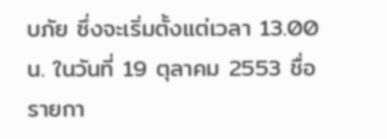บภัย ซึ่งจะเริ่มตั้งแต่เวลา 13.00 น. ในวันที่ 19 ตุลาคม 2553 ชื่อรายกา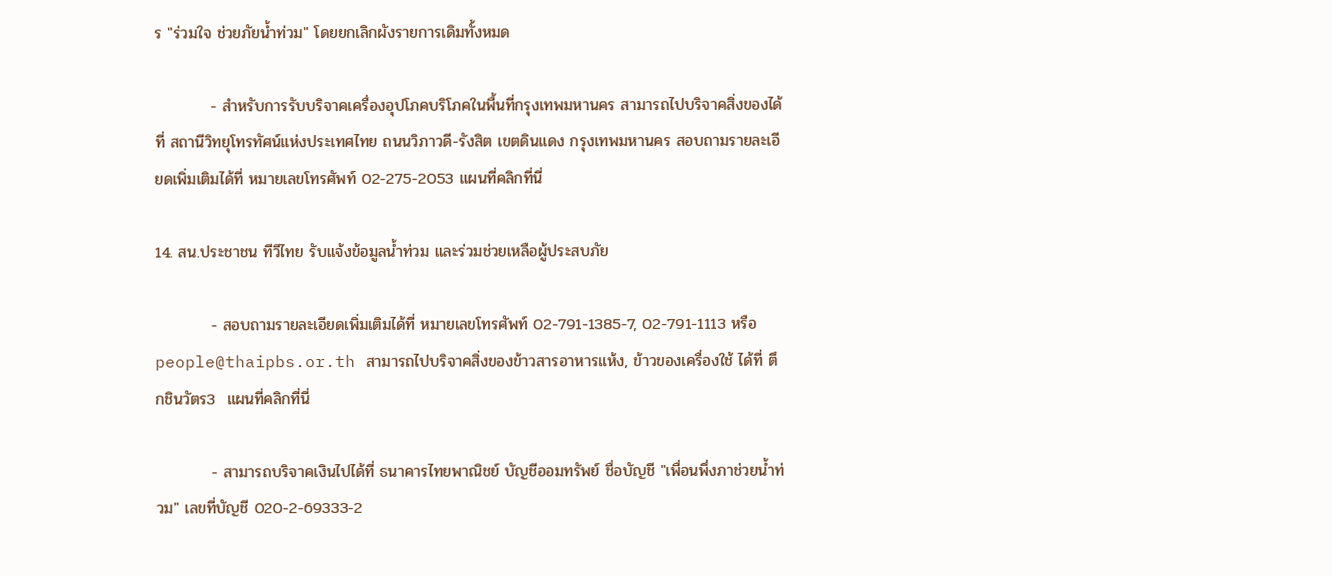ร "ร่วมใจ ช่วยภัยน้ำท่วม" โดยยกเลิกผังรายการเดิมทั้งหมด

          - สำหรับการรับบริจาคเครื่องอุปโภคบริโภคในพื้นที่กรุงเทพมหานคร สามารถไปบริจาคสิ่งของได้ที่ สถานีวิทยุโทรทัศน์แห่งประเทศไทย ถนนวิภาวดี-รังสิต เขตดินแดง กรุงเทพมหานคร สอบถามรายละเอียดเพิ่มเติมได้ที่ หมายเลขโทรศัพท์ 02-275-2053 แผนที่คลิกที่นี่

14. สน.ประชาชน ทีวีไทย รับแจ้งข้อมูลน้ำท่วม และร่วมช่วยเหลือผู้ประสบภัย

          - สอบถามรายละเอียดเพิ่มเติมได้ที่ หมายเลขโทรศัพท์ 02-791-1385-7, 02-791-1113 หรือ people@thaipbs.or.th สามารถไปบริจาคสิ่งของข้าวสารอาหารแห้ง, ข้าวของเครื่องใช้ ได้ที่ ตึกชินวัตร3  แผนที่คลิกที่นี่

          - สามารถบริจาคเงินไปได้ที่ ธนาคารไทยพาณิชย์ บัญชีออมทรัพย์ ชื่อบัญชี "เพื่อนพึ่งภาช่วยน้ำท่วม" เลขที่บัญชี 020-2-69333-2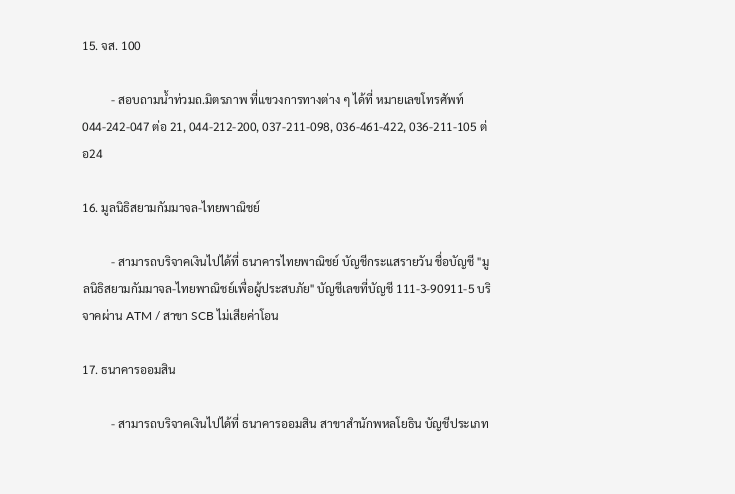15. จส. 100

          - สอบถามน้ำท่วมถ.มิตรภาพ ที่แขวงการทางต่าง ๆ ได้ที่ หมายเลขโทรศัพท์ 044-242-047 ต่อ 21, 044-212-200, 037-211-098, 036-461-422, 036-211-105 ต่อ24

16. มูลนิธิสยามกัมมาจล-ไทยพาณิชย์

          - สามารถบริจาคเงินไปได้ที่ ธนาคารไทยพาณิชย์ บัญชีกระแสรายวัน ชื่อบัญชี "มูลนิธิสยามกัมมาจล-ไทยพาณิชย์เพื่อผู้ประสบภัย" บัญชีเลขที่บัญชี 111-3-90911-5 บริจาคผ่าน ATM / สาขา SCB ไม่เสียค่าโอน

17. ธนาคารออมสิน

          - สามารถบริจาคเงินไปได้ที่ ธนาคารออมสิน สาขาสำนักพหลโยธิน บัญชีประเภท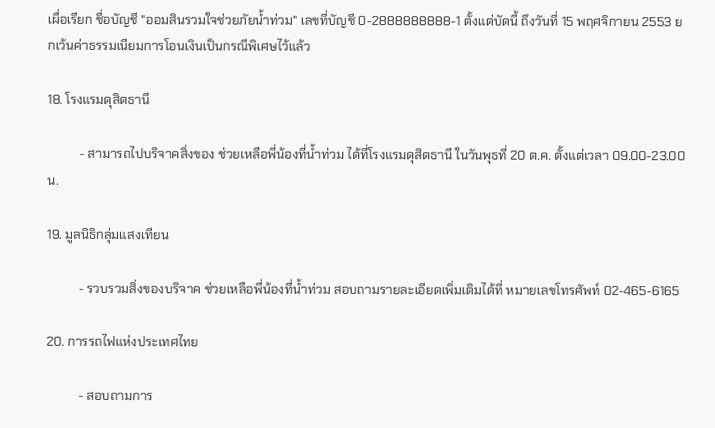เผื่อเรียก ชื่อบัญชี "ออมสินรวมใจช่วยภัยน้ำท่วม" เลขที่บัญชี 0-2888888888-1 ตั้งแต่บัดนี้ ถึงวันที่ 15 พฤศจิกายน 2553 ยกเว้นค่าธรรมเนียมการโอนเงินเป็นกรณีพิเศษไว้แล้ว

18. โรงแรมดุสิตธานี

          - สามารถไปบริจาคสิ่งของ ช่วยเหลือพี่น้องที่น้ำท่วม ได้ที่โรงแรมดุสิตธานี ในวันพุธที่ 20 ต.ค. ตั้งแต่เวลา 09.00-23.00 น.

19. มูลนิธิกลุ่มแสงเทียน

          - รวบรวมสิ่งของบริจาค ช่วยเหลือพี่น้องที่น้ำท่วม สอบถามรายละเอียดเพิ่มเติมได้ที่ หมายเลขโทรศัพท์ 02-465-6165

20. การรถไฟแห่งประเทศไทย

          - สอบถามการ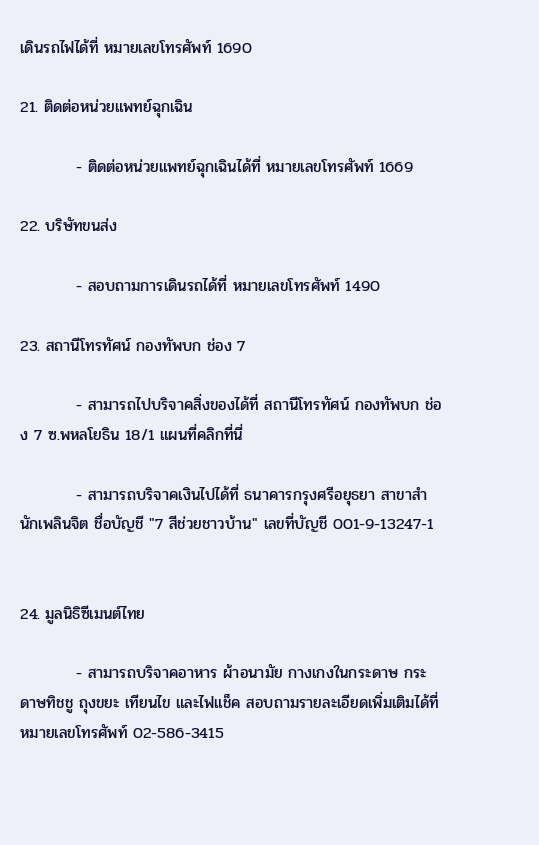เดินรถไฟได้ที่ หมายเลขโทรศัพท์ 1690

21. ติดต่อหน่วยแพทย์ฉุกเฉิน

          - ติดต่อหน่วยแพทย์ฉุกเฉินได้ที่ หมายเลขโทรศัพท์ 1669

22. บริษัทขนส่ง

          - สอบถามการเดินรถได้ที่ หมายเลขโทรศัพท์ 1490

23. สถานีโทรทัศน์ กองทัพบก ช่อง 7

          - สามารถไปบริจาคสิ่งของได้ที่ สถานีโทรทัศน์ กองทัพบก ช่อง 7 ซ.พหลโยธิน 18/1 แผนที่คลิกที่นี่

          - สามารถบริจาคเงินไปได้ที่ ธนาคารกรุงศรีอยุธยา สาขาสำนักเพลินจิต ชื่อบัญชี "7 สีช่วยชาวบ้าน" เลขที่บัญชี 001-9-13247-1


24. มูลนิธิซีเมนต์ไทย

          - สามารถบริจาคอาหาร ผ้าอนามัย กางเกงในกระดาษ กระดาษทิชชู ถุงขยะ เทียนไข และไฟแช็ค สอบถามรายละเอียดเพิ่มเติมได้ที่ หมายเลขโทรศัพท์ 02-586-3415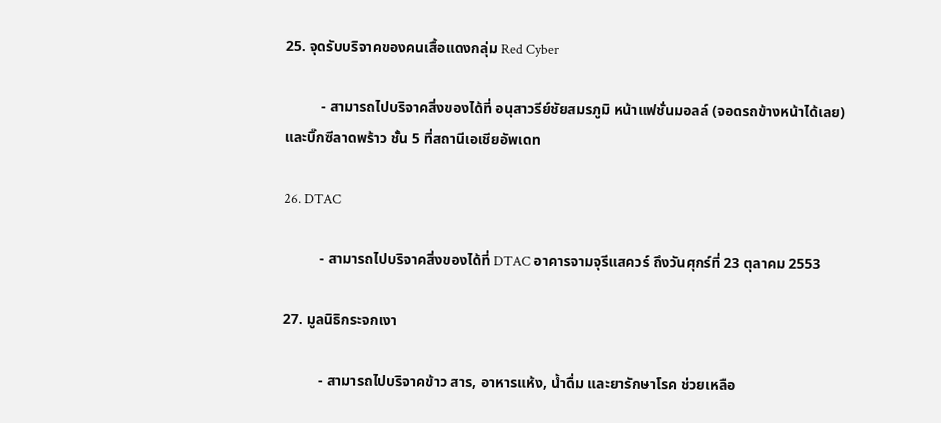25. จุดรับบริจาคของคนเสื้อแดงกลุ่ม Red Cyber

          - สามารถไปบริจาคสิ่งของได้ที่ อนุสาวรีย์ชัยสมรภูมิ หน้าแฟชั่นมอลล์ (จอดรถข้างหน้าได้เลย) และบิ๊กซีลาดพร้าว ชั้น 5 ที่สถานีเอเชียอัพเดท

26. DTAC

          - สามารถไปบริจาคสิ่งของได้ที่ DTAC อาคารจามจุรีแสควร์ ถึงวันศุกร์ที่ 23 ตุลาคม 2553

27. มูลนิธิกระจกเงา

          - สามารถไปบริจาคข้าว สาร, อาหารแห้ง, น้ำดื่ม และยารักษาโรค ช่วยเหลือ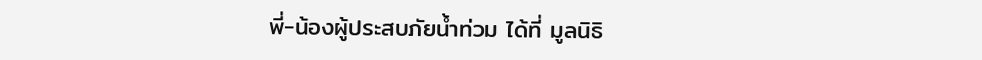พี่-น้องผู้ประสบภัยน้ำท่วม ได้ที่ มูลนิธิ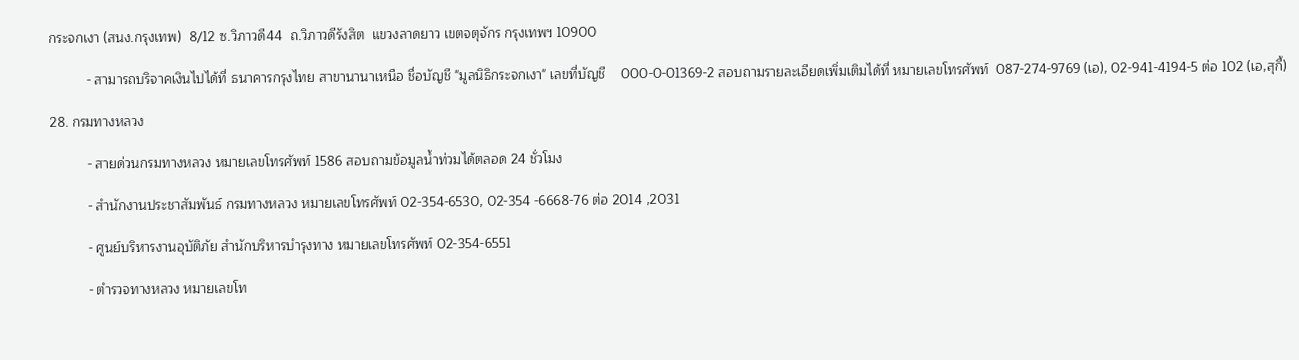กระจกเงา (สนง.กรุงเทพ)  8/12 ซ.วิภาวดี44  ถ.วิภาวดีรังสิต  แขวงลาดยาว เขตจตุจักร กรุงเทพฯ 10900

          - สามารถบริจาคเงินไปได้ที่ ธนาคารกรุงไทย สาขานานาเหนือ ชื่อบัญชี "มูลนิธิกระจกเงา" เลขที่บัญชี    000-0-01369-2 สอบถามรายละเอียดเพิ่มเติมได้ที่ หมายเลขโทรศัพท์  087-274-9769 (เอ), 02-941-4194-5 ต่อ 102 (เอ,สุกี้)

28. กรมทางหลวง

          - สายด่วนกรมทางหลวง หมายเลขโทรศัพท์ 1586 สอบถามข้อมูลน้ำท่วมได้ตลอด 24 ชั่วโมง

          - สำนักงานประชาสัมพันธ์ กรมทางหลวง หมายเลขโทรศัพท์ 02-354-6530, 02-354 -6668-76 ต่อ 2014 ,2031

          - ศูนย์บริหารงานอุบัติภัย สำนักบริหารบำรุงทาง หมายเลขโทรศัพท์ 02-354-6551

          - ตำรวจทางหลวง หมายเลขโท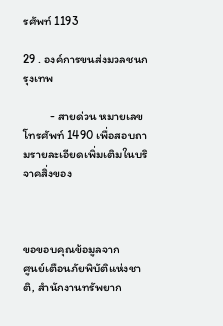รศัพท์ 1193

29 . องค์การขนส่งมวลชนกรุงเทพ

          - สายด่วน หมายเลขโทรศัพท์ 1490 เพื่อสอบถามรายละเอียดเพิ่มเติมในบริจาคสิ่งของ



ขอขอบคุณข้อมูลจาก
ศูนย์เตือนภัยพิบัติแห่งชาติ, สำนักงานทรัพยาก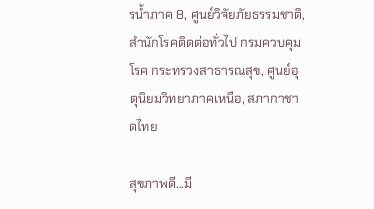รน้ำภาค 8, ศูนย์วิจัยภัยธรรมชาติ, สำนักโรคติดต่อทั่วไป กรมควบคุมโรค กระทรวงสาธารณสุข, ศูนย์อุตุนิยมวิทยาภาคเหนือ, สภากาชาดไทย

สุขภาพดี...มี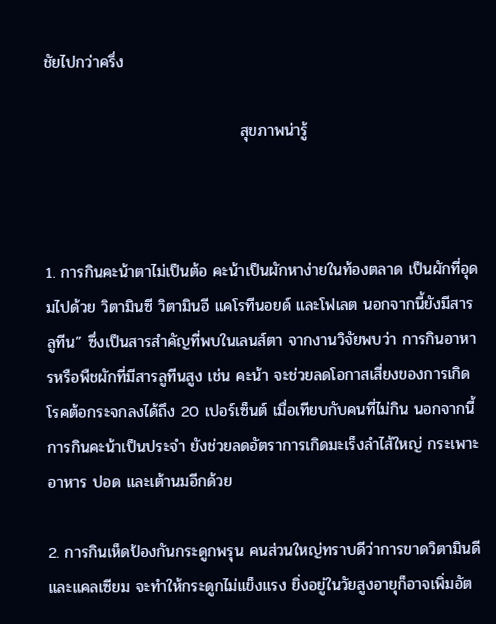ชัยไปกว่าครึ่ง

                                   สุขภาพน่ารู้



1. การกินคะน้าตาไม่เป็นต้อ คะน้าเป็นผักหาง่ายในท้องตลาด เป็นผักที่อุดมไปด้วย วิตามินซี วิตามินอี แคโรทีนอยด์ และโฟเลต นอกจากนี้ยังมีสาร ลูทีน” ซึ่งเป็นสารสำคัญที่พบในเลนส์ตา จากงานวิจัยพบว่า การกินอาหารหรือพืชผักที่มีสารลูทีนสูง เช่น คะน้า จะช่วยลดโอกาสเสี่ยงของการเกิดโรคต้อกระจกลงได้ถึง 20 เปอร์เซ็นต์ เมื่อเทียบกับคนที่ไม่กิน นอกจากนี้การกินคะน้าเป็นประจำ ยังช่วยลดอัตราการเกิดมะเร็งลำไส้ใหญ่ กระเพาะอาหาร ปอด และเต้านมอีกด้วย

2. การกินเห็ดป้องกันกระดูกพรุน คนส่วนใหญ่ทราบดีว่าการขาดวิตามินดีและแคลเซียม จะทำให้กระดูกไม่แข็งแรง ยิ่งอยู่ในวัยสูงอายุก็อาจเพิ่มอัต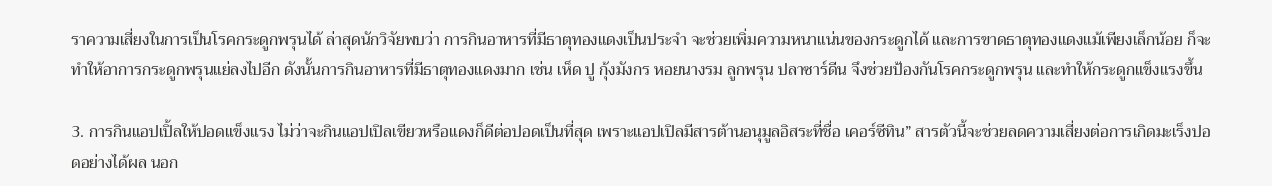ราความเสี่ยงในการเป็นโรคกระดูกพรุนได้ ล่าสุดนักวิจัยพบว่า การกินอาหารที่มีธาตุทองแดงเป็นประจำ จะช่วยเพิ่มความหนาแน่นของกระดูกได้ และการขาดธาตุทองแดงแม้เพียงเล็กน้อย ก็จะทำให้อาการกระดูกพรุนแย่ลงไปอีก ดังนั้นการกินอาหารที่มีธาตุทองแดงมาก เช่น เห็ด ปู กุ้งมังกร หอยนางรม ลูกพรุน ปลาซาร์ดีน จึงช่วยป้องกันโรคกระดูกพรุน และทำให้กระดูกแข็งแรงขึ้น

3. การกินแอปเปิ้ลให้ปอดแข็งแรง ไม่ว่าจะกินแอปเปิลเขียวหรือแดงก็ดีต่อปอดเป็นที่สุด เพราะแอปเปิลมีสารต้านอนุมูลอิสระที่ชื่อ เคอร์ซีทิน” สารตัวนี้จะช่วยลดความเสี่ยงต่อการเกิดมะเร็งปอดอย่างได้ผล นอก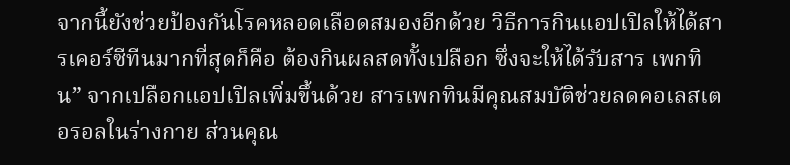จากนี้ยังช่วยป้องกันโรคหลอดเลือดสมองอีกด้วย วิธีการกินแอปเปิลให้ได้สารเคอร์ซีทีนมากที่สุดก็คือ ต้องกินผลสดทั้งเปลือก ซึ่งจะให้ได้รับสาร เพกทิน” จากเปลือกแอปเปิลเพิ่มขึ้นด้วย สารเพกทินมีคุณสมบัติช่วยลดคอเลสเตอรอลในร่างกาย ส่วนคุณ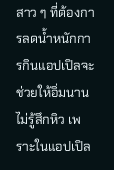สาว ๆ ที่ต้องการลดน้ำหนักการกินแอปเปิลจะช่วยให้อิ่มนาน ไม่รู้สึกหิว เพราะในแอปเปิล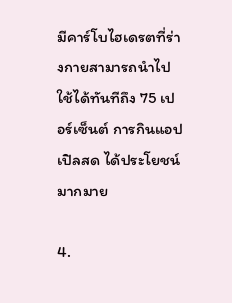มีคาร์โบไฮเดรตที่ร่างกายสามารถนำไปใช้ได้ทันทีถึง 75 เปอร์เซ็นต์ การกินแอปเปิลสด ได้ประโยชน์มากมาย

4.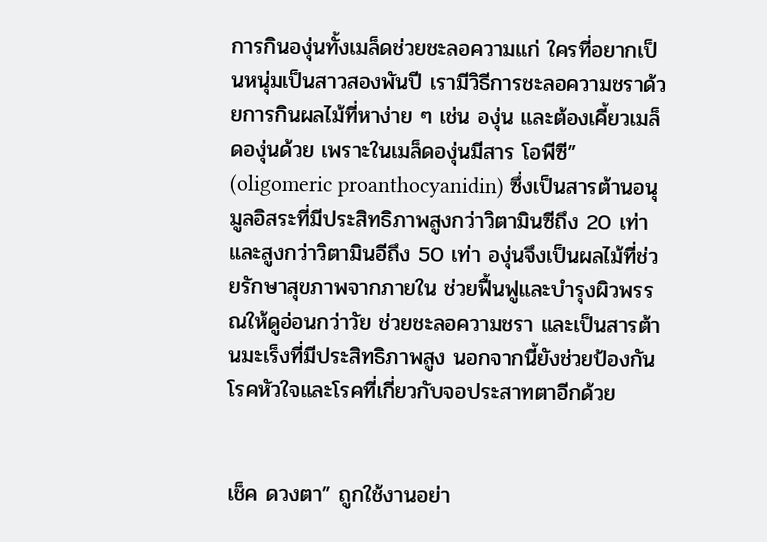การกินองุ่นทั้งเมล็ดช่วยชะลอความแก่ ใครที่อยากเป็นหนุ่มเป็นสาวสองพันปี เรามีวิธีการชะลอความชราด้วยการกินผลไม้ที่หาง่าย ๆ เช่น องุ่น และต้องเคี้ยวเมล็ดองุ่นด้วย เพราะในเมล็ดองุ่นมีสาร โอพีซี” (oligomeric proanthocyanidin) ซึ่งเป็นสารต้านอนุมูลอิสระที่มีประสิทธิภาพสูงกว่าวิตามินซีถึง 20 เท่า และสูงกว่าวิตามินอีถึง 50 เท่า องุ่นจึงเป็นผลไม้ที่ช่วยรักษาสุขภาพจากภายใน ช่วยฟื้นฟูและบำรุงผิวพรรณให้ดูอ่อนกว่าวัย ช่วยชะลอความชรา และเป็นสารต้านมะเร็งที่มีประสิทธิภาพสูง นอกจากนี้ยังช่วยป้องกันโรคหัวใจและโรคที่เกี่ยวกับจอประสาทตาอีกด้วย


เช็ค ดวงตา” ถูกใช้งานอย่า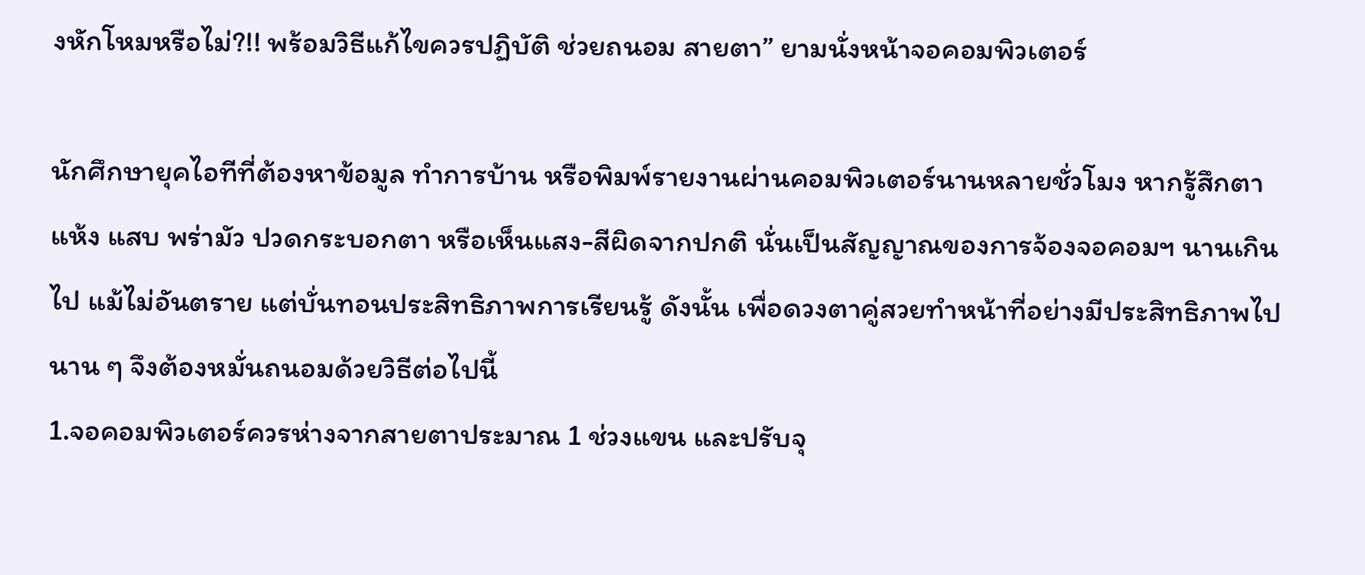งหักโหมหรือไม่?!! พร้อมวิธีแก้ไขควรปฏิบัติ ช่วยถนอม สายตา” ยามนั่งหน้าจอคอมพิวเตอร์

นักศึกษายุคไอทีที่ต้องหาข้อมูล ทำการบ้าน หรือพิมพ์รายงานผ่านคอมพิวเตอร์นานหลายชั่วโมง หากรู้สึกตาแห้ง แสบ พร่ามัว ปวดกระบอกตา หรือเห็นแสง-สีผิดจากปกติ นั่นเป็นสัญญาณของการจ้องจอคอมฯ นานเกินไป แม้ไม่อันตราย แต่บั่นทอนประสิทธิภาพการเรียนรู้ ดังนั้น เพื่อดวงตาคู่สวยทำหน้าที่อย่างมีประสิทธิภาพไปนาน ๆ จึงต้องหมั่นถนอมด้วยวิธีต่อไปนี้
1.จอคอมพิวเตอร์ควรห่างจากสายตาประมาณ 1 ช่วงแขน และปรับจุ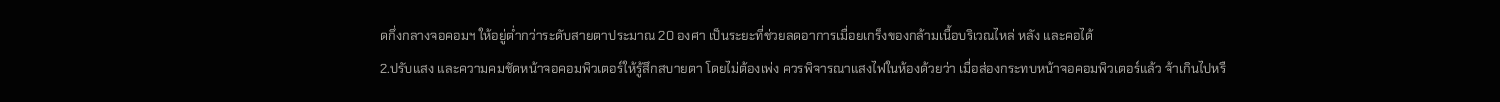ดกึ่งกลางจอคอมฯ ให้อยู่ต่ำกว่าระดับสายตาประมาณ 20 องศา เป็นระยะที่ช่วยลดอาการเมื่อยเกร็งของกล้ามเนื้อบริเวณไหล่ หลัง และคอได้
2.ปรับแสง และความคมชัดหน้าจอคอมพิวเตอร์ให้รู้สึกสบายตา โดยไม่ต้องเพ่ง ควรพิจารณาแสงไฟในห้องด้วยว่า เมื่อส่องกระทบหน้าจอคอมพิวเตอร์แล้ว จ้าเกินไปหรื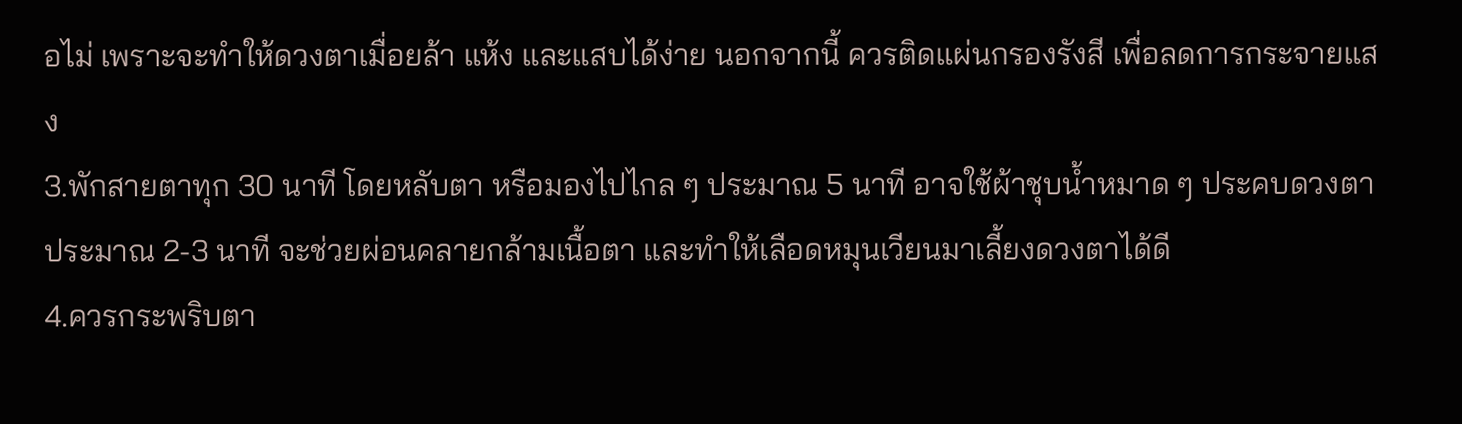อไม่ เพราะจะทำให้ดวงตาเมื่อยล้า แห้ง และแสบได้ง่าย นอกจากนี้ ควรติดแผ่นกรองรังสี เพื่อลดการกระจายแสง
3.พักสายตาทุก 30 นาที โดยหลับตา หรือมองไปไกล ๆ ประมาณ 5 นาที อาจใช้ผ้าชุบน้ำหมาด ๆ ประคบดวงตา ประมาณ 2-3 นาที จะช่วยผ่อนคลายกล้ามเนื้อตา และทำให้เลือดหมุนเวียนมาเลี้ยงดวงตาได้ดี
4.ควรกระพริบตา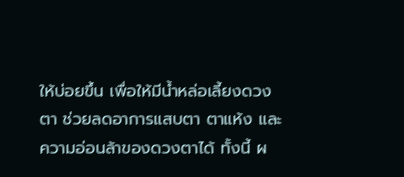ให้บ่อยขึ้น เพื่อให้มีน้ำหล่อเลี้ยงดวงตา ช่วยลดอาการแสบตา ตาแห้ง และความอ่อนล้าของดวงตาได้ ทั้งนี้ ผ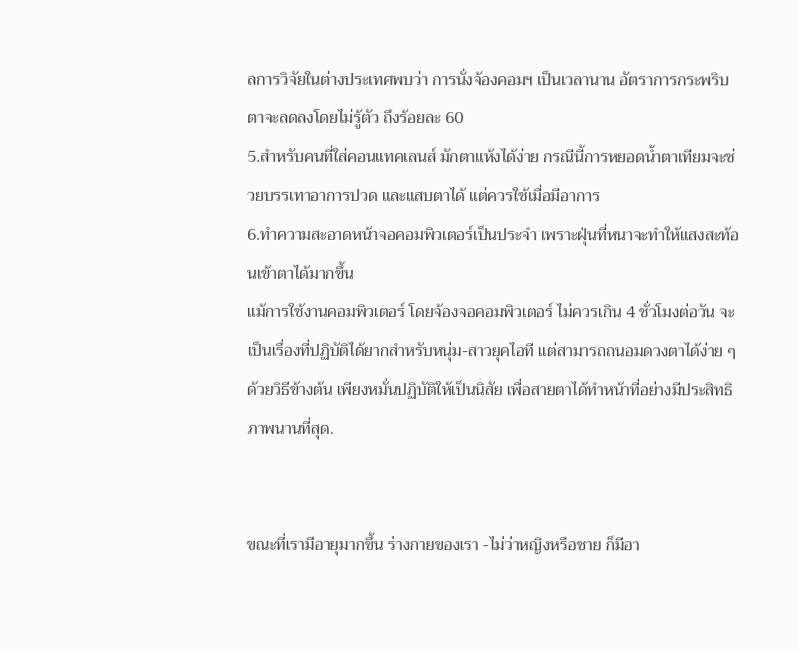ลการวิจัยในต่างประเทศพบว่า การนั่งจ้องคอมฯ เป็นเวลานาน อัตราการกระพริบตาจะลดลงโดยไม่รู้ตัว ถึงร้อยละ 60
5.สำหรับคนที่ใส่คอนแทคเลนส์ มักตาแห้งได้ง่าย กรณีนี้การหยอดน้ำตาเทียมจะช่วยบรรเทาอาการปวด และแสบตาได้ แต่ควรใช้เมื่อมีอาการ
6.ทำความสะอาดหน้าจอคอมพิวเตอร์เป็นประจำ เพราะฝุ่นที่หนาจะทำให้แสงสะท้อนเข้าตาได้มากขึ้น
แม้การใช้งานคอมพิวเตอร์ โดยจ้องจอคอมพิวเตอร์ ไม่ควรเกิน 4 ชั่วโมงต่อวัน จะเป็นเรื่องที่ปฏิบัติได้ยากสำหรับหนุ่ม-สาวยุคไอที แต่สามารถถนอมดวงตาได้ง่าย ๆ ด้วยวิธีข้างต้น เพียงหมั่นปฏิบัติให้เป็นนิสัย เพื่อสายตาได้ทำหน้าที่อย่างมีประสิทธิภาพนานที่สุด.


ขณะที่เรามีอายุมากขึ้น ร่างกายของเรา -ไม่ว่าหญิงหรือชาย ก็มีอา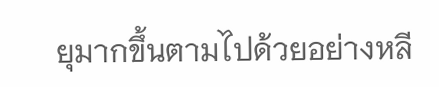ยุมากขึ้นตามไปด้วยอย่างหลี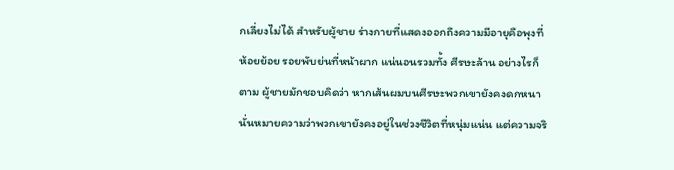กเลี่ยงไม่ได้ สำหรับผู้ชาย ร่างกายที่แสดงออกถึงความมีอายุคือพุงที่ห้อยย้อย รอยพับย่นที่หน้าผาก แน่นอนรวมทั้ง ศีรษะล้าน อย่างไรก็ตาม ผู้ชายมักชอบคิดว่า หากเส้นผมบนศีรษะพวกเขายังคงดกหนา นั่นหมายความว่าพวกเขายังคงอยู่ในช่วงชีวิตที่หนุ่มแน่น แต่ความจริ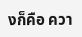งก็คือ ควา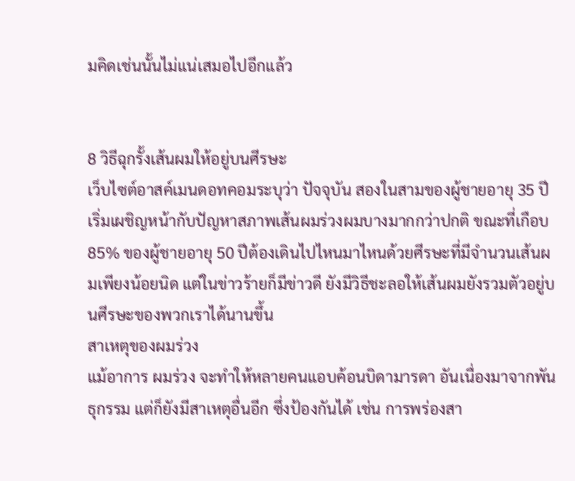มคิดเช่นนั้นไม่แน่เสมอไปอีกแล้ว


8 วิธีฉุกรั้งเส้นผมให้อยู่บนศีรษะ
เว็บไซต์อาสค์เมนดอทคอมระบุว่า ปัจจุบัน สองในสามของผู้ชายอายุ 35 ปี เริ่มเผชิญหน้ากับปัญหาสภาพเส้นผมร่วงผมบางมากกว่าปกติ ขณะที่เกือบ 85% ของผู้ชายอายุ 50 ปีต้องเดินไปไหนมาไหนด้วยศีรษะที่มีจำนวนเส้นผมเพียงน้อยนิด แต่ในข่าวร้ายก็มีข่าวดี ยังมีวิธีชะลอให้เส้นผมยังรวมตัวอยู่บนศีรษะของพวกเราได้นานขึ้น
สาเหตุของผมร่วง
แม้อาการ ผมร่วง จะทำให้หลายคนแอบค้อนบิดามารดา อันเนื่องมาจากพันธุกรรม แต่ก็ยังมีสาเหตุอื่นอีก ซึ่งป้องกันได้ เช่น การพร่องสา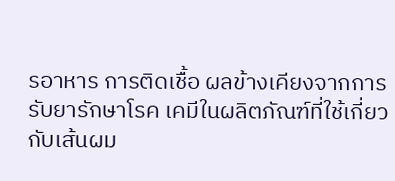รอาหาร การติดเชื้อ ผลข้างเคียงจากการรับยารักษาโรค เคมีในผลิตภัณฑ์ที่ใช้เกี่ยวกับเส้นผม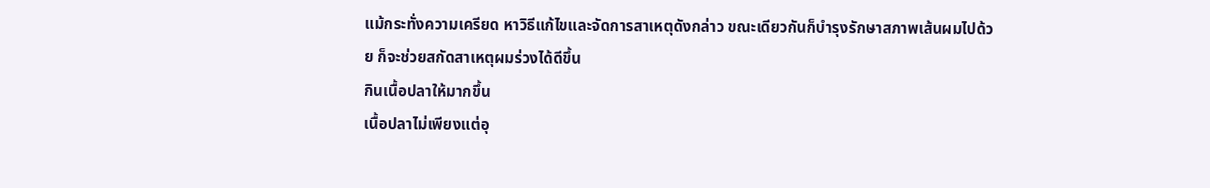แม้กระทั่งความเครียด หาวิธีแก้ไขและจัดการสาเหตุดังกล่าว ขณะเดียวกันก็บำรุงรักษาสภาพเส้นผมไปด้วย ก็จะช่วยสกัดสาเหตุผมร่วงได้ดีขึ้น
กินเนื้อปลาให้มากขึ้น
เนื้อปลาไม่เพียงแต่อุ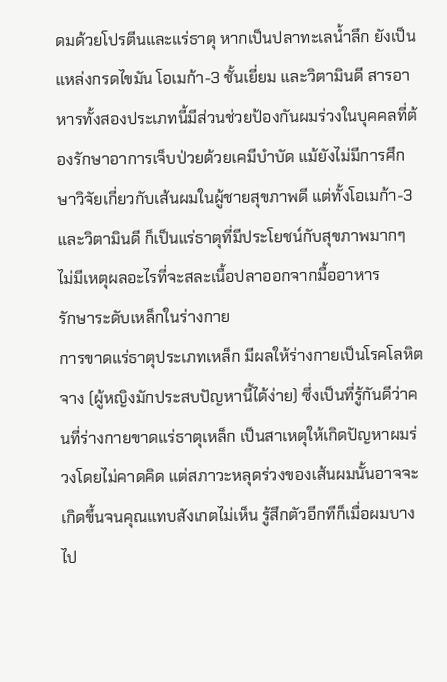ดมด้วยโปรตีนและแร่ธาตุ หากเป็นปลาทะเลน้ำลึก ยังเป็นแหล่งกรดไขมัน โอเมก้า-3 ชั้นเยี่ยม และวิตามินดี สารอาหารทั้งสองประเภทนี้มีส่วนช่วยป้องกันผมร่วงในบุคคลที่ต้องรักษาอาการเจ็บป่วยด้วยเคมีบำบัด แม้ยังไม่มีการศึกษาวิจัยเกี่ยวกับเส้นผมในผู้ชายสุขภาพดี แต่ทั้งโอเมก้า-3 และวิตามินดี ก็เป็นแร่ธาตุที่มีประโยชน์กับสุขภาพมากๆ ไม่มีเหตุผลอะไรที่จะสละเนื้อปลาออกจากมื้ออาหาร
รักษาระดับเหล็กในร่างกาย
การขาดแร่ธาตุประเภทเหล็ก มีผลให้ร่างกายเป็นโรคโลหิตจาง (ผู้หญิงมักประสบปัญหานี้ได้ง่าย) ซึ่งเป็นที่รู้กันดีว่าคนที่ร่างกายขาดแร่ธาตุเหล็ก เป็นสาเหตุให้เกิดปัญหาผมร่วงโดยไม่คาดคิด แต่สภาวะหลุดร่วงของเส้นผมนั้นอาจจะเกิดขึ้นจนคุณแทบสังเกตไม่เห็น รู้สึกตัวอีกทีก็เมื่อผมบางไป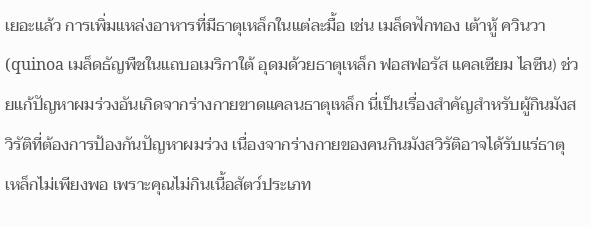เยอะแล้ว การเพิ่มแหล่งอาหารที่มีธาตุเหล็กในแต่ละมื้อ เช่น เมล็ดฟักทอง เต้าหู้ ควินวา (quinoa เมล็ดธัญพืชในแถบอเมริกาใต้ อุดมด้วยธาตุเหล็ก ฟอสฟอรัส แคลเซียม ไลซีน) ช่วยแก้ปัญหาผมร่วงอันเกิดจากร่างกายขาดแคลนธาตุเหล็ก นี่เป็นเรื่องสำคัญสำหรับผู้กินมังสวิรัติที่ต้องการป้องกันปัญหาผมร่วง เนื่องจากร่างกายของคนกินมังสวิรัติอาจได้รับแร่ธาตุเหล็กไม่เพียงพอ เพราะคุณไม่กินเนื้อสัตว์ประเภท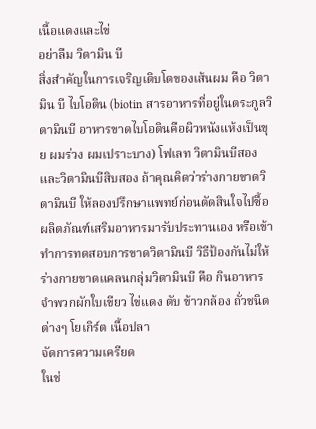เนื้อแดงและไข่
อย่าลืม วิตามิน บี
สิ่งสำคัญในการเจริญเติบโตของเส้นผม คือ วิตามิน บี ไบโอติน (biotin สารอาหารที่อยู่ในตระกูลวิตามินบี อาหารขาดไบโอตินคือผิวหนังแห้งเป็นขุย ผมร่วง ผมเปราะบาง) โฟเลท วิตามินบีสอง และวิตามินบีสิบสอง ถ้าคุณคิดว่าร่างกายขาดวิตามินบี ให้ลองปรึกษาแพทย์ก่อนตัดสินใจไปซื้อผลิตภัณฑ์เสริมอาหารมารับประทานเอง หรือเข้าทำการทดสอบการขาดวิตามินบี วิธีป้องกันไม่ให้ร่างกายขาดแคลนกลุ่มวิตามินบี คือ กินอาหารจำพวกผักใบเขียว ไข่แดง ตับ ข้าวกล้อง ถั่วชนิดต่างๆ โยเกิร์ต เนื้อปลา
จัดการความเครียด
ในช่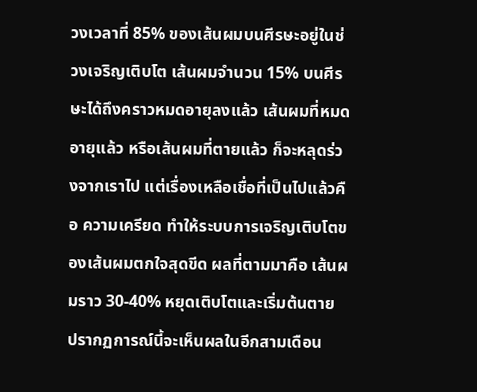วงเวลาที่ 85% ของเส้นผมบนศีรษะอยู่ในช่วงเจริญเติบโต เส้นผมจำนวน 15% บนศีรษะได้ถึงคราวหมดอายุลงแล้ว เส้นผมที่หมดอายุแล้ว หรือเส้นผมที่ตายแล้ว ก็จะหลุดร่วงจากเราไป แต่เรื่องเหลือเชื่อที่เป็นไปแล้วคือ ความเครียด ทำให้ระบบการเจริญเติบโตของเส้นผมตกใจสุดขีด ผลที่ตามมาคือ เส้นผมราว 30-40% หยุดเติบโตและเริ่มต้นตาย ปรากฏการณ์นี้จะเห็นผลในอีกสามเดือน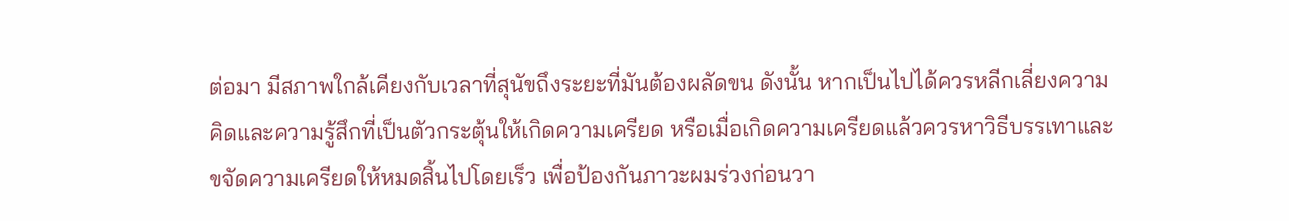ต่อมา มีสภาพใกล้เคียงกับเวลาที่สุนัขถึงระยะที่มันต้องผลัดขน ดังนั้น หากเป็นไปได้ควรหลีกเลี่ยงความคิดและความรู้สึกที่เป็นตัวกระตุ้นให้เกิดความเครียด หรือเมื่อเกิดความเครียดแล้วควรหาวิธีบรรเทาและขจัดความเครียดให้หมดสิ้นไปโดยเร็ว เพื่อป้องกันภาวะผมร่วงก่อนวา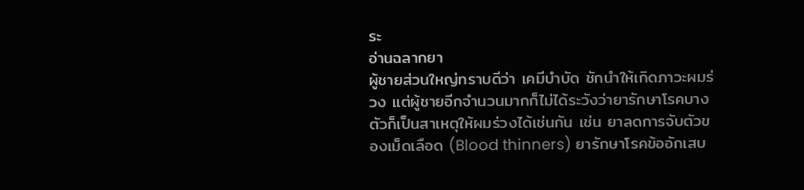ระ
อ่านฉลากยา
ผู้ชายส่วนใหญ่ทราบดีว่า เคมีบำบัด ชักนำให้เกิดภาวะผมร่วง แต่ผู้ชายอีกจำนวนมากก็ไม่ได้ระวังว่ายารักษาโรคบางตัวก็เป็นสาเหตุให้ผมร่วงได้เช่นกัน เช่น ยาลดการจับตัวของเม็ดเลือด (Blood thinners) ยารักษาโรคข้ออักเสบ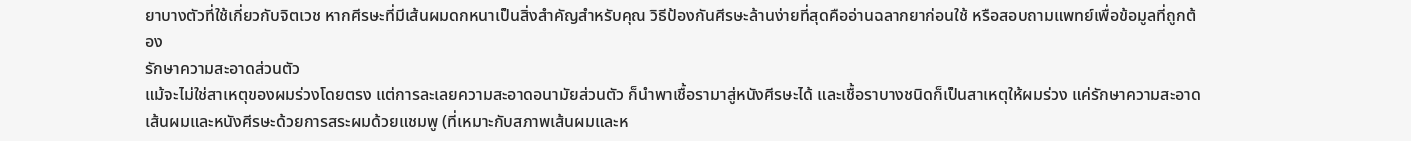ยาบางตัวที่ใช้เกี่ยวกับจิตเวช หากศีรษะที่มีเส้นผมดกหนาเป็นสิ่งสำคัญสำหรับคุณ วิธีป้องกันศีรษะล้านง่ายที่สุดคืออ่านฉลากยาก่อนใช้ หรือสอบถามแพทย์เพื่อข้อมูลที่ถูกต้อง
รักษาความสะอาดส่วนตัว
แม้จะไม่ใช่สาเหตุของผมร่วงโดยตรง แต่การละเลยความสะอาดอนามัยส่วนตัว ก็นำพาเชื้อรามาสู่หนังศีรษะได้ และเชื้อราบางชนิดก็เป็นสาเหตุให้ผมร่วง แค่รักษาความสะอาดเส้นผมและหนังศีรษะด้วยการสระผมด้วยแชมพู (ที่เหมาะกับสภาพเส้นผมและห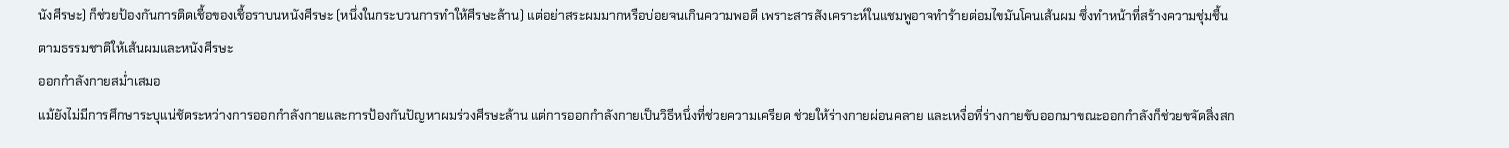นังศีรษะ) ก็ช่วยป้องกันการติดเชื้อของเชื้อราบนหนังศีรษะ (หนึ่งในกระบวนการทำให้ศีรษะล้าน) แต่อย่าสระผมมากหรือบ่อยจนเกินความพอดี เพราะสารสังเคราะห์ในแชมพูอาจทำร้ายต่อมไขมันโคนเส้นผม ซึ่งทำหน้าที่สร้างความชุ่มชื้นตามธรรมชาติให้เส้นผมและหนังศีรษะ
ออกกำลังกายสม่ำเสมอ
แม้ยังไม่มีการศึกษาระบุแน่ชัดระหว่างการออกกำลังกายและการป้องกันปัญหาผมร่วงศีรษะล้าน แต่การออกกำลังกายเป็นวิธีหนึ่งที่ช่วยความเครียด ช่วยให้ร่างกายผ่อนคลาย และเหงื่อที่ร่างกายขับออกมาขณะออกกำลังก็ช่วยขจัดสิ่งสก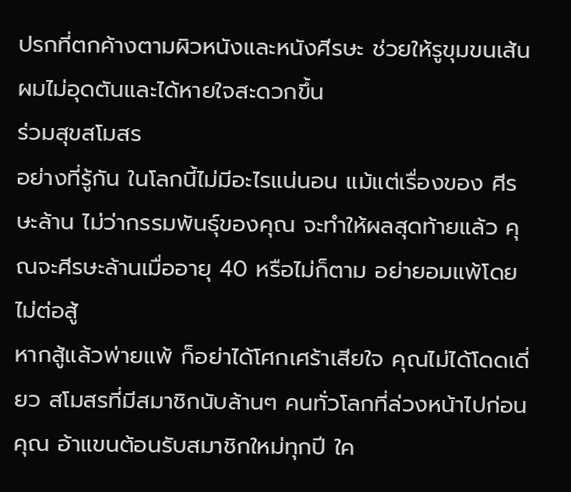ปรกที่ตกค้างตามผิวหนังและหนังศีรษะ ช่วยให้รูขุมขนเส้นผมไม่อุดตันและได้หายใจสะดวกขึ้น
ร่วมสุขสโมสร
อย่างที่รู้กัน ในโลกนี้ไม่มีอะไรแน่นอน แม้แต่เรื่องของ ศีรษะล้าน ไม่ว่ากรรมพันธุ์ของคุณ จะทำให้ผลสุดท้ายแล้ว คุณจะศีรษะล้านเมื่ออายุ 40 หรือไม่ก็ตาม อย่ายอมแพ้โดยไม่ต่อสู้
หากสู้แล้วพ่ายแพ้ ก็อย่าได้โศกเศร้าเสียใจ คุณไม่ได้โดดเดี่ยว สโมสรที่มีสมาชิกนับล้านๆ คนทั่วโลกที่ล่วงหน้าไปก่อนคุณ อ้าแขนต้อนรับสมาชิกใหม่ทุกปี ใค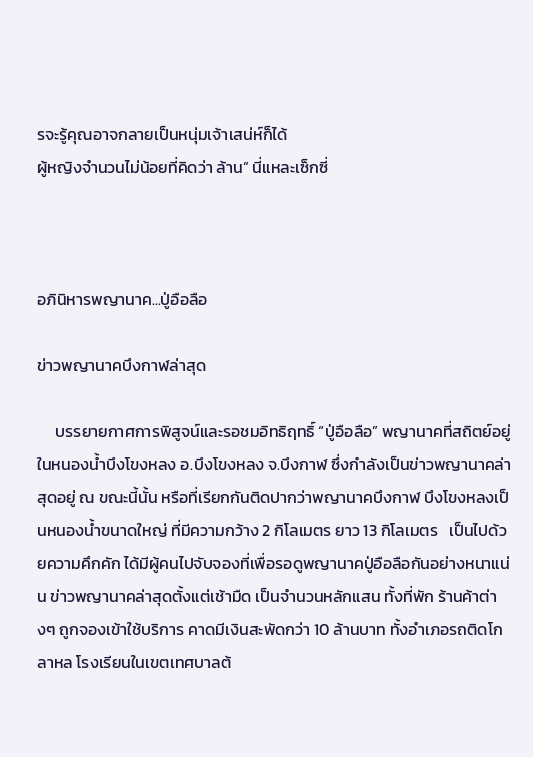รจะรู้คุณอาจกลายเป็นหนุ่มเจ้าเสน่ห์ก็ได้
ผู้หญิงจำนวนไม่น้อยที่คิดว่า ล้าน” นี่แหละเซ็กซี่



อภินิหารพญานาค...ปู่อือลือ

ข่าวพญานาคบึงกาฬล่าสุด

     บรรยายกาศการพิสูจน์และรอชมอิทธิฤทธิ์ “ปู่อือลือ” พญานาคที่สถิตย์อยู่ในหนองน้ำบึงโขงหลง อ.บึงโขงหลง จ.บึงกาฬ ซึ่งกำลังเป็นข่าวพญานาคล่าสุดอยู่ ณ ขณะนี้นั้น หรือที่เรียกกันติดปากว่าพญานาคบึงกาฬ บึงโขงหลงเป็นหนองน้ำขนาดใหญ่ ที่มีความกว้าง 2 กิโลเมตร ยาว 13 กิโลเมตร   เป็นไปด้วยความคึกคัก ได้มีผู้คนไปจับจองที่เพื่อรอดูพญานาคปู่อือลือกันอย่างหนาแน่น ข่าวพญานาคล่าสุดตั้งแต่เช้ามืด เป็นจำนวนหลักแสน ทั้งที่พัก ร้านค้าต่างๆ ถูกจองเข้าใช้บริการ คาดมีเงินสะพัดกว่า 10 ล้านบาท ทั้งอำเภอรถติดโกลาหล โรงเรียนในเขตเทศบาลต้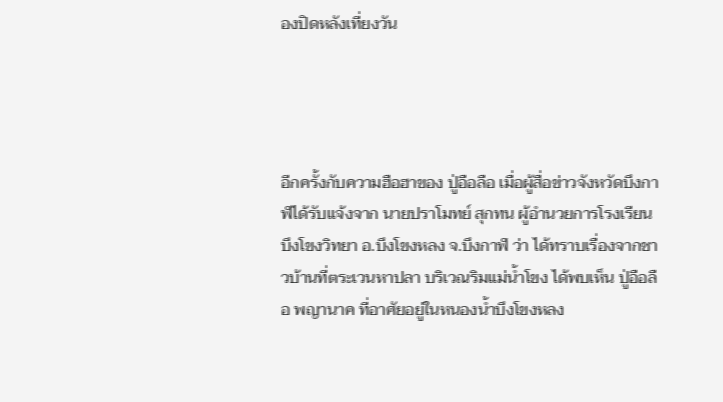องปิดหลังเที่ยงวัน




อีกครั้งกับความฮือฮาของ ปู่อือลือ เมื่อผู้สื่อข่าวจังหวัดบึงกาฬได้รับแจ้งจาก นายปราโมทย์ สุกทน ผู้อำนวยการโรงเรียนบึงโขงวิทยา อ.บึงโขงหลง จ.บึงกาฬ ว่า ได้ทราบเรื่องจากชาวบ้านที่ตระเวนหาปลา บริเวณริมแม่น้ำโขง ได้พบเห็น ปู่อือลือ พญานาค ที่อาศัยอยู่ในหนองน้ำบึงโขงหลง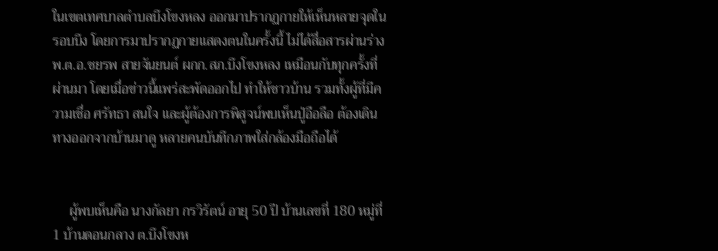ในเขตเทศบาลตำบลบึงโขงหลง ออกมาปรากฏกายให้เห็นหลายจุดในรอบบึง โดยการมาปรากฏกายแสดงตนในครั้งนี้ ไม่ได้สื่อสารผ่านร่าง พ.ต.อ.ชยรพ สายจันยนต์ ผกก.สภ.บึงโขงหลง เหมือนกับทุกครั้งที่ผ่านมา โดยเมื่อข่าวนี้แพร่สะพัดออกไป ทำให้ชาวบ้าน รวมทั้งผู้ที่มีความเชื่อ ศรัทธา สนใจ และผู้ต้องการพิสูจน์พบเห็นปู่อือลือ ต้องเดินทางออกจากบ้านมาดู หลายคนบันทึกภาพใส่กล้องมือถือได้


     ผู้พบเห็นคือ นางกัลยา กรวิรัตน์ อายุ 50 ปี บ้านเลขที่ 180 หมู่ที่ 1 บ้านดอนกลาง ต.บึงโขงห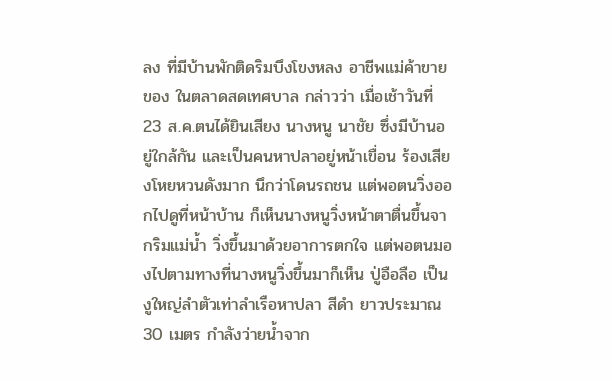ลง ที่มีบ้านพักติดริมบึงโขงหลง อาชีพแม่ค้าขายของ ในตลาดสดเทศบาล กล่าวว่า เมื่อเช้าวันที่ 23 ส.ค.ตนได้ยินเสียง นางหนู นาชัย ซึ่งมีบ้านอยู่ใกล้กัน และเป็นคนหาปลาอยู่หน้าเขื่อน ร้องเสียงโหยหวนดังมาก นึกว่าโดนรถชน แต่พอตนวิ่งออกไปดูที่หน้าบ้าน ก็เห็นนางหนูวิ่งหน้าตาตื่นขึ้นจากริมแม่น้ำ วิ่งขึ้นมาด้วยอาการตกใจ แต่พอตนมองไปตามทางที่นางหนูวิ่งขึ้นมาก็เห็น ปู่อือลือ เป็นงูใหญ่ลำตัวเท่าลำเรือหาปลา สีดำ ยาวประมาณ 30 เมตร กำลังว่ายน้ำจาก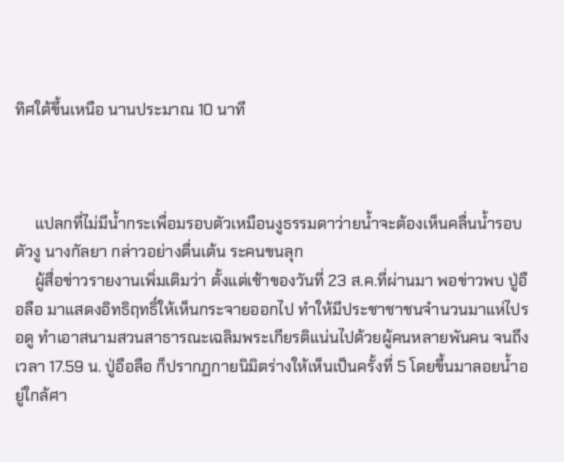ทิศใต้ขึ้นเหนือ นานประมาณ 10 นาที



     แปลกที่ไม่มีน้ำกระเพื่อมรอบตัวเหมือนงูธรรมดาว่ายน้ำจะต้องเห็นคลื่นน้ำรอบตัวงู นางกัลยา กล่าวอย่างตื่นเต้น ระคนขนลุก
     ผู้สื่อข่าวรายงานเพิ่มเติมว่า ตั้งแต่เช้าของวันที่ 23 ส.ค.ที่ผ่านมา พอข่าวพบ ปู่อือลือ มาแสดงอิทธิฤทธิ์ให้เห็นกระจายออกไป ทำให้มีประชาชาชนจำนวนมาแห่ไปรอดู ทำเอาสนามสวนสาธารณะเฉลิมพระเกียรติแน่นไปด้วยผู้คนหลายพันคน จนถึงเวลา 17.59 น. ปู่อือลือ ก็ปรากฏกายนิมิตร่างให้เห็นเป็นครั้งที่ 5 โดยขึ้นมาลอยน้ำอยู่ใกล้ศา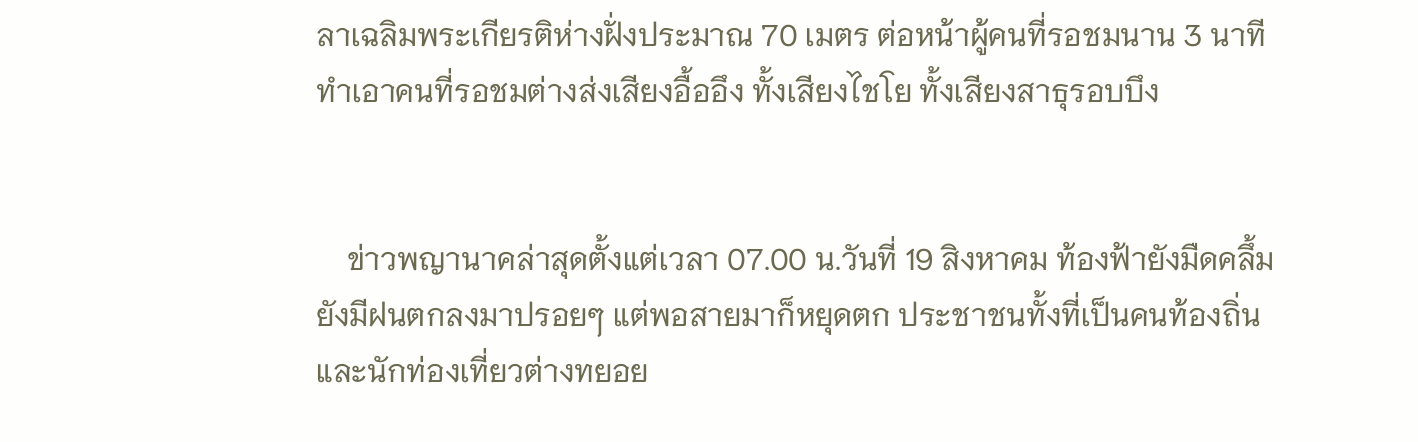ลาเฉลิมพระเกียรติห่างฝั่งประมาณ 70 เมตร ต่อหน้าผู้คนที่รอชมนาน 3 นาที ทำเอาคนที่รอชมต่างส่งเสียงอื้ออึง ทั้งเสียงไชโย ทั้งเสียงสาธุรอบบึง


    ข่าวพญานาคล่าสุดตั้งแต่เวลา 07.00 น.วันที่ 19 สิงหาคม ท้องฟ้ายังมืดคลึ้มยังมีฝนตกลงมาปรอยๆ แต่พอสายมาก็หยุดตก ประชาชนทั้งที่เป็นคนท้องถิ่นและนักท่องเที่ยวต่างทยอย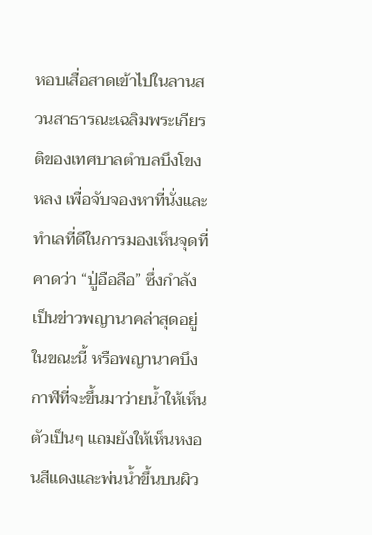หอบเสื่อสาดเข้าไปในลานสวนสาธารณะเฉลิมพระเกียรติของเทศบาลตำบลบึงโขงหลง เพื่อจับจองหาที่นั่งและทำเลที่ดีในการมองเห็นจุดที่คาดว่า “ปู่อือลือ” ซึ่งกำลังเป็นข่าวพญานาคล่าสุดอยู่ในขณะนี้ หรือพญานาคบึงกาฬที่จะขึ้นมาว่ายน้ำให้เห็นตัวเป็นๆ แถมยังให้เห็นหงอนสีแดงและพ่นน้ำขึ้นบนผิว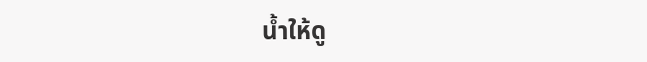น้ำให้ดู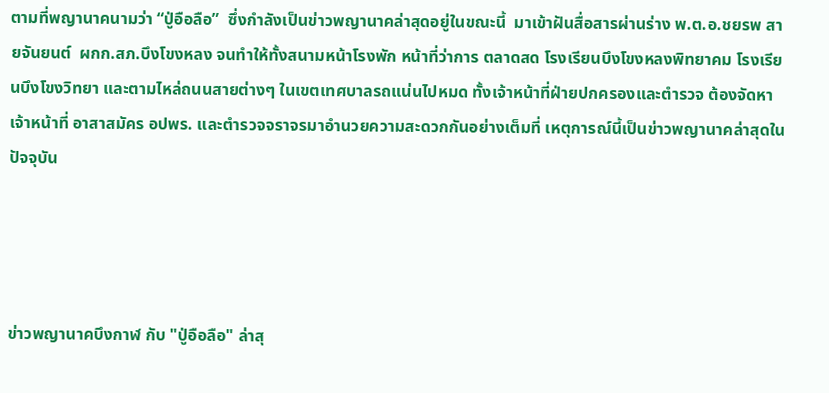ตามที่พญานาคนามว่า “ปู่อือลือ”  ซึ่งกำลังเป็นข่าวพญานาคล่าสุดอยู่ในขณะนี้  มาเข้าฝันสื่อสารผ่านร่าง พ.ต.อ.ชยรพ สายจันยนต์  ผกก.สภ.บึงโขงหลง จนทำให้ทั้งสนามหน้าโรงพัก หน้าที่ว่าการ ตลาดสด โรงเรียนบึงโขงหลงพิทยาคม โรงเรียนบึงโขงวิทยา และตามไหล่ถนนสายต่างๆ ในเขตเทศบาลรถแน่นไปหมด ทั้งเจ้าหน้าที่ฝ่ายปกครองและตำรวจ ต้องจัดหาเจ้าหน้าที่ อาสาสมัคร อปพร. และตำรวจจราจรมาอำนวยความสะดวกกันอย่างเต็มที่ เหตุการณ์นี้เป็นข่าวพญานาคล่าสุดในปัจจุบัน




ข่าวพญานาคบึงกาฬ กับ "ปู่อือลือ" ล่าสุ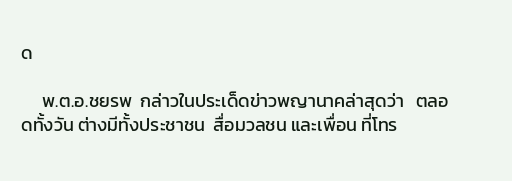ด

     พ.ต.อ.ชยรพ  กล่าวในประเด็ดข่าวพญานาคล่าสุดว่า   ตลอดทั้งวัน ต่างมีทั้งประชาชน  สื่อมวลชน และเพื่อน ที่โทร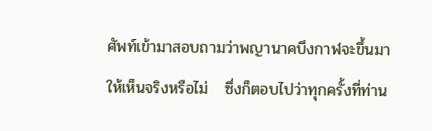ศัพท์เข้ามาสอบถามว่าพญานาคบึงกาฬจะขึ้นมาให้เห็นจริงหรือไม่   ซึ่งก็ตอบไปว่าทุกครั้งที่ท่าน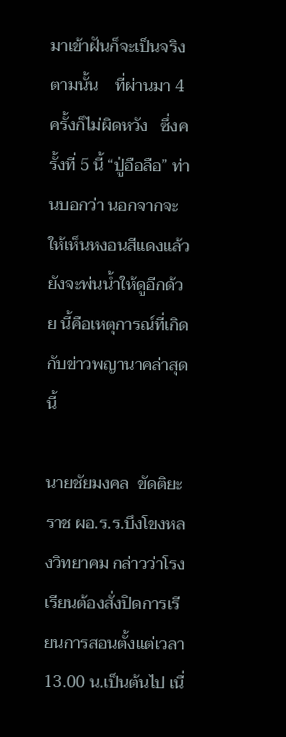มาเข้าฝันก็จะเป็นจริงตามนั้น    ที่ผ่านมา 4 ครั้งก็ไม่ผิดหวัง   ซึ่งครั้งที่ 5 นี้ “ปู่อือลือ” ท่านบอกว่า นอกจากจะให้เห็นหงอนสีแดงแล้ว  ยังจะพ่นน้ำให้ดูอีกด้วย นี้คือเหตุการณ์ที่เกิดกับข่าวพญานาคล่าสุดนี้

นายชัยมงคล  ขัดติยะราช ผอ.ร.ร.บึงโขงหลงวิทยาคม กล่าวว่าโรงเรียนต้องสั่งปิดการเรียนการสอนตั้งแต่เวลา 13.00 น.เป็นต้นไป เนื่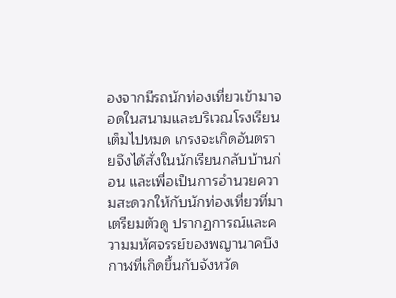องจากมีรถนักท่องเที่ยวเข้ามาจอดในสนามและบริเวณโรงเรียนเต็มไปหมด เกรงจะเกิดอันตรายจึงได้สั่งในนักเรียนกลับบ้านก่อน และเพื่อเป็นการอำนวยความสะดวกให้กับนักท่องเที่ยวที่มาเตรียมตัวดู ปรากฏการณ์และความมหัศจรรย์ของพญานาคบึงกาฬที่เกิดขึ้นกับจังหวัด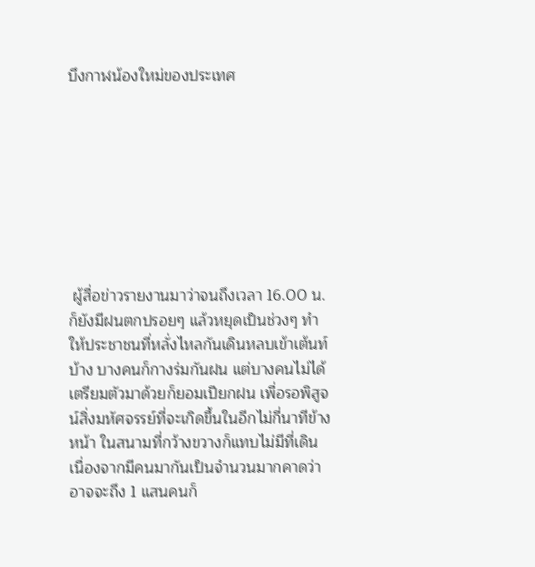บึงกาฬน้องใหม่ของประเทศ








 ผู้สื่อข่าวรายงานมาว่าจนถึงเวลา 16.00 น.ก็ยังมีฝนตกปรอยๆ แล้วหยุดเป็นช่วงๆ ทำให้ประชาชนที่หลั่งไหลกันเดินหลบเข้าเต้นท์บ้าง บางคนก็กางร่มกันฝน แต่บางคนไม่ได้เตรียมตัวมาด้วยก็ยอมเปียกฝน เพื่อรอพิสูจน์สิ่งมหัศจรรย์ที่จะเกิดขึ้นในอีกไม่กี่นาทีข้างหน้า ในสนามที่กว้างขวางก็แทบไม่มีที่เดิน เนื่องจากมีคนมากันเป็นจำนวนมากคาดว่าอาจจะถึง 1 แสนคนก็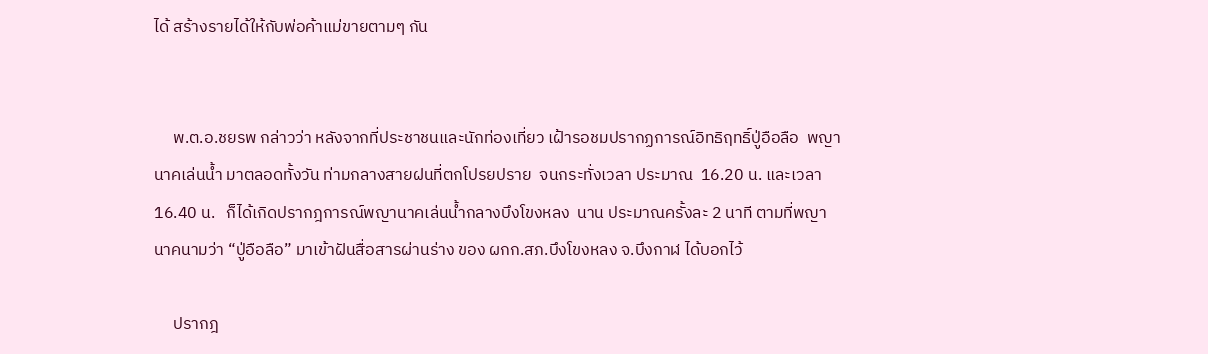ได้ สร้างรายได้ให้กับพ่อค้าแม่ขายตามๆ กัน


     พ.ต.อ.ชยรพ กล่าวว่า หลังจากที่ประชาชนและนักท่องเที่ยว เฝ้ารอชมปรากฏการณ์อิทธิฤทธิ์ปู่อือลือ  พญานาคเล่นน้ำ มาตลอดทั้งวัน ท่ามกลางสายฝนที่ตกโปรยปราย  จนกระทั่งเวลา ประมาณ  16.20 น. และเวลา 16.40 น.   ก็ได้เกิดปรากฎการณ์พญานาคเล่นน้ำกลางบึงโขงหลง  นาน ประมาณครั้งละ 2 นาที ตามที่พญานาคนามว่า “ปู่อือลือ” มาเข้าฝันสื่อสารผ่านร่าง ของ ผกก.สภ.บึงโขงหลง จ.บึงกาฬ ได้บอกไว้

     ปรากฎ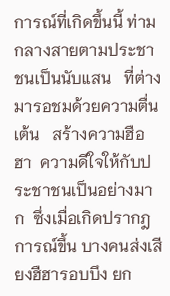การณ์ที่เกิดขึ้นนี้ ท่ามกลางสายตามประชาชนเป็นนับแสน   ที่ต่างมารอชมด้วยความตื่นเต้น   สร้างความฮือฮา  ความดีใจให้กับประชาชนเป็นอย่างมาก  ซึ่งเมื่อเกิดปรากฎการณ์ขึ้น บางคนส่งเสียงฮืฮารอบบึง ยก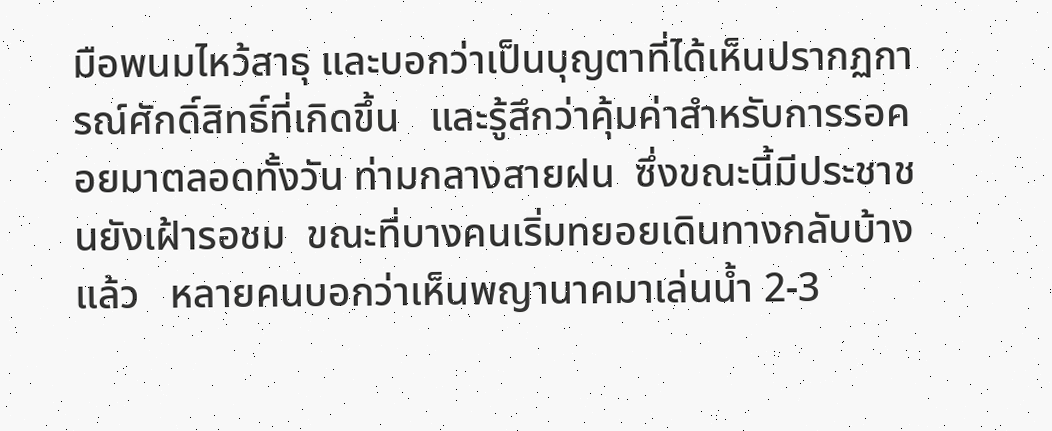มือพนมไหว้สาธุ และบอกว่าเป็นบุญตาที่ได้เห็นปรากฏการณ์ศักดิ์สิทธิ์ที่เกิดขึ้น   และรู้สึกว่าคุ้มค่าสำหรับการรอคอยมาตลอดทั้งวัน ท่ามกลางสายฝน  ซึ่งขณะนี้มีประชาชนยังเฝ้ารอชม  ขณะที่บางคนเริ่มทยอยเดินทางกลับบ้างแล้ว   หลายคนบอกว่าเห็นพญานาคมาเล่นน้ำ 2-3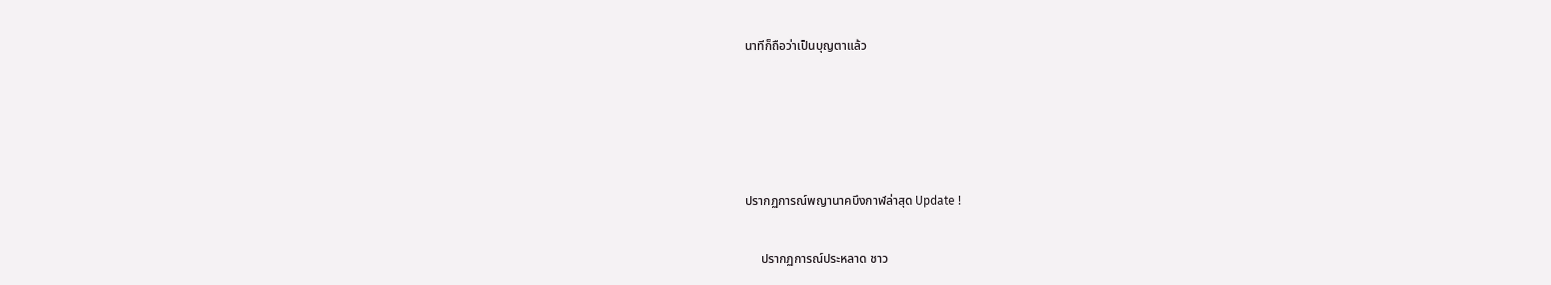นาทีก็ถือว่าเป็นบุญตาแล้ว







ปรากฏการณ์พญานาคบึงกาฬล่าสุด Update !


     ปรากฏการณ์ประหลาด ชาว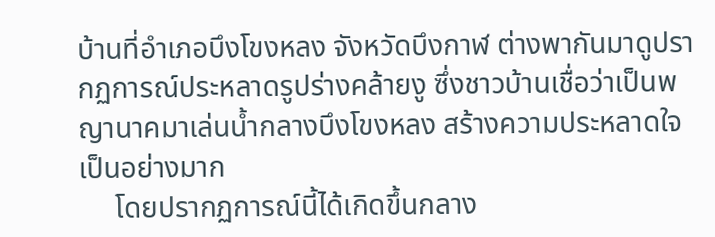บ้านที่อำเภอบึงโขงหลง จังหวัดบึงกาฬ ต่างพากันมาดูปรากฏการณ์ประหลาดรูปร่างคล้ายงู ซึ่งชาวบ้านเชื่อว่าเป็นพญานาคมาเล่นน้ำกลางบึงโขงหลง สร้างความประหลาดใจเป็นอย่างมาก
     โดยปรากฏการณ์นี้ได้เกิดขึ้นกลาง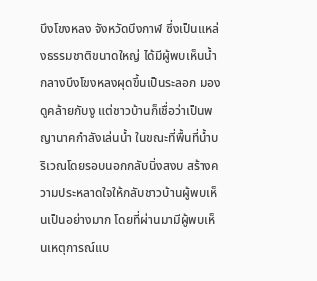บึงโขงหลง จังหวัดบึงกาฬ ซึ่งเป็นแหล่งธรรมชาติขนาดใหญ่ ได้มีผู้พบเห็นน้ำกลางบึงโขงหลงผุดขึ้นเป็นระลอก มองดูคล้ายกับงู แต่ชาวบ้านก็เชื่อว่าเป็นพญานาคกำลังเล่นน้ำ ในขณะที่พื้นที่น้ำบริเวณโดยรอบนอกกลับนิ่งสงบ สร้างความประหลาดใจให้กลับชาวบ้านผู้พบเห็นเป็นอย่างมาก โดยที่ผ่านมามีผู้พบเห็นเหตุการณ์แบ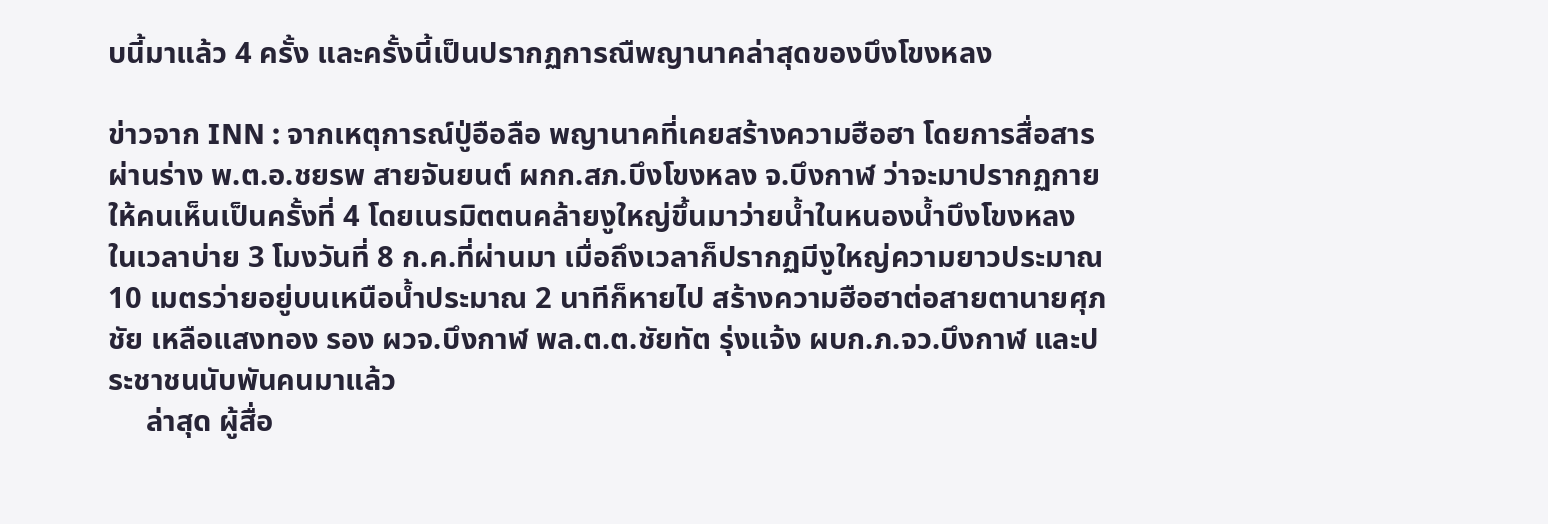บนี้มาแล้ว 4 ครั้ง และครั้งนี้เป็นปรากฏการณืพญานาคล่าสุดของบึงโขงหลง

ข่าวจาก INN : จากเหตุการณ์ปู่อือลือ พญานาคที่เคยสร้างความฮือฮา โดยการสื่อสารผ่านร่าง พ.ต.อ.ชยรพ สายจันยนต์ ผกก.สภ.บึงโขงหลง จ.บึงกาฬ ว่าจะมาปรากฏกายให้คนเห็นเป็นครั้งที่ 4 โดยเนรมิตตนคล้ายงูใหญ่ขึ้นมาว่ายน้ำในหนองน้ำบึงโขงหลง ในเวลาบ่าย 3 โมงวันที่ 8 ก.ค.ที่ผ่านมา เมื่อถึงเวลาก็ปรากฏมีงูใหญ่ความยาวประมาณ 10 เมตรว่ายอยู่บนเหนือน้ำประมาณ 2 นาทีก็หายไป สร้างความฮือฮาต่อสายตานายศุภชัย เหลือแสงทอง รอง ผวจ.บึงกาฬ พล.ต.ต.ชัยทัต รุ่งแจ้ง ผบก.ภ.จว.บึงกาฬ และประชาชนนับพันคนมาแล้ว
     ล่าสุด ผู้สื่อ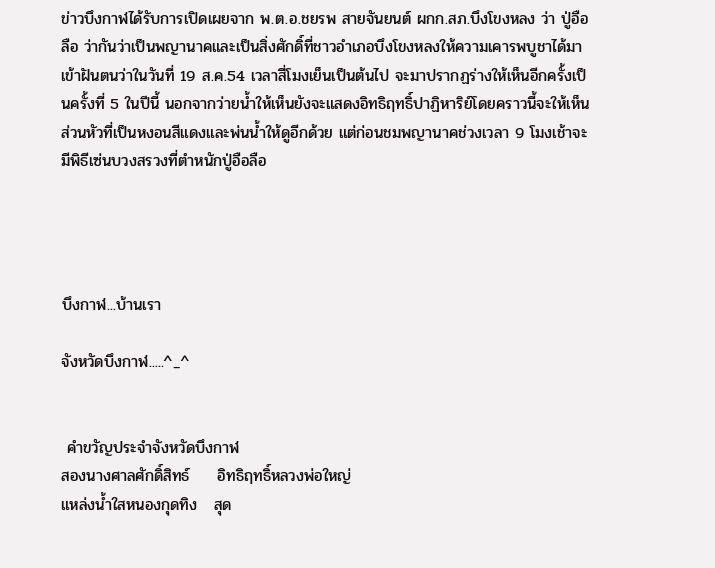ข่าวบึงกาฬได้รับการเปิดเผยจาก พ.ต.อ.ชยรพ สายจันยนต์ ผกก.สภ.บึงโขงหลง ว่า ปู่อือลือ ว่ากันว่าเป็นพญานาคและเป็นสิ่งศักดิ์ที่ชาวอำเภอบึงโขงหลงให้ความเคารพบูชาได้มาเข้าฝันตนว่าในวันที่ 19 ส.ค.54 เวลาสี่โมงเย็นเป็นต้นไป จะมาปรากฏร่างให้เห็นอีกครั้งเป็นครั้งที่ 5 ในปีนี้ นอกจากว่ายน้ำให้เห็นยังจะแสดงอิทธิฤทธิ์ปาฏิหาริย์โดยคราวนี้จะให้เห็นส่วนหัวที่เป็นหงอนสีแดงและพ่นน้ำให้ดูอีกด้วย แต่ก่อนชมพญานาคช่วงเวลา 9 โมงเช้าจะมีพิธีเซ่นบวงสรวงที่ตำหนักปู่อือลือ




บึงกาฬ...บ้านเรา

จังหวัดบึงกาฬ.....^_^


 คำขวัญประจำจังหวัดบึงกาฬ
สองนางศาลศักดิ์สิทธ์     อิทธิฤทธิ์หลวงพ่อใหญ่
แหล่งน้ำใสหนองกุดทิง   สุด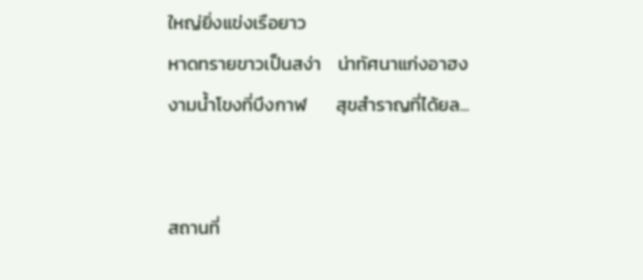ใหญ่ยิ่งแข่งเรือยาว
หาดทรายขาวเป็นสง่า    น่าทัศนาแก่งอาฮง
งามน้ำโขงที่บึงกาฬ       สุขสำราญที่ได้ยล...


สถานที่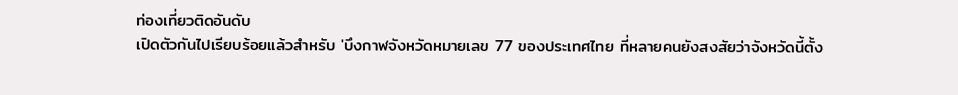ท่องเที่ยวติดอันดับ
เปิดตัวกันไปเรียบร้อยแล้วสำหรับ 'บึงกาฬจังหวัดหมายเลข 77 ของประเทศไทย ที่หลายคนยังสงสัยว่าจังหวัดนี้ตั้ง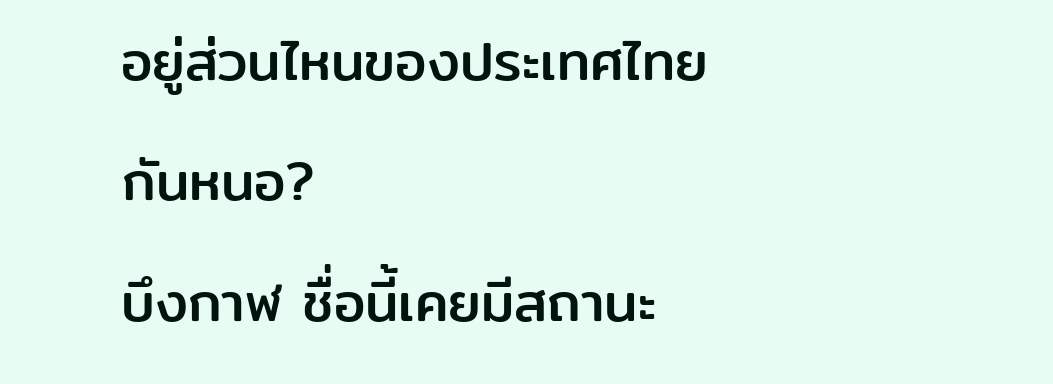อยู่ส่วนไหนของประเทศไทยกันหนอ?
บึงกาฬ ชื่อนี้เคยมีสถานะ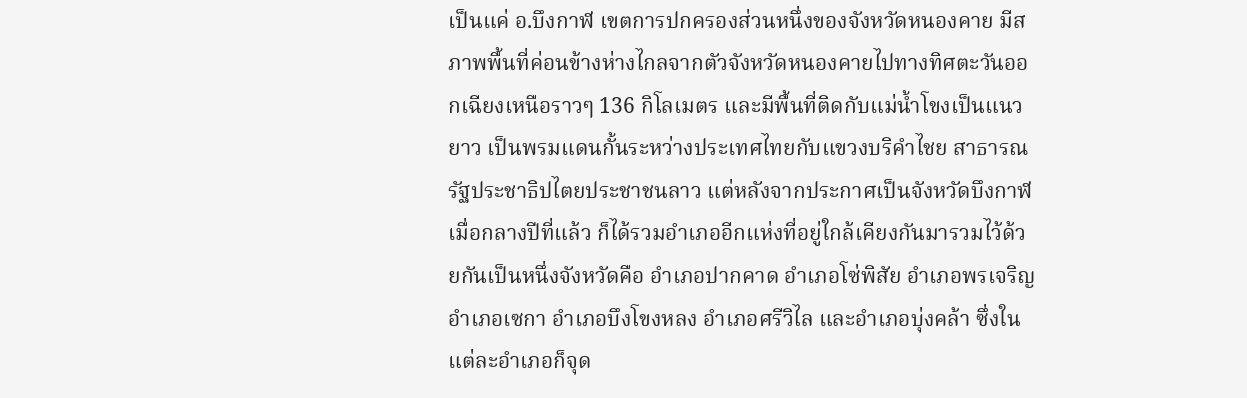เป็นแค่ อ.บึงกาฬ เขตการปกครองส่วนหนึ่งของจังหวัดหนองคาย มีสภาพพื้นที่ค่อนข้างห่างไกลจากตัวจังหวัดหนองคายไปทางทิศตะวันออกเฉียงเหนือราวๆ 136 กิโลเมตร และมีพื้นที่ติดกับแม่น้ำโขงเป็นแนวยาว เป็นพรมแดนกั้นระหว่างประเทศไทยกับแขวงบริคำไชย สาธารณรัฐประชาธิปไตยประชาชนลาว แต่หลังจากประกาศเป็นจังหวัดบึงกาฬเมื่อกลางปีที่แล้ว ก็ได้รวมอำเภออีกแห่งที่อยู่ใกล้เคียงกันมารวมไว้ด้วยกันเป็นหนึ่งจังหวัดคือ อำเภอปากคาด อำเภอโซ่พิสัย อำเภอพรเจริญ อำเภอเซกา อำเภอบึงโขงหลง อำเภอศรีวิไล และอำเภอบุ่งคล้า ซึ่งในแต่ละอำเภอก็จุด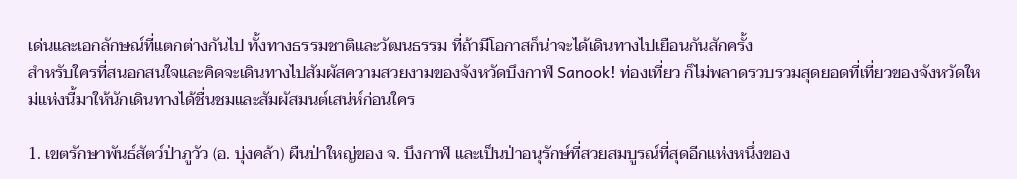เด่นและเอกลักษณ์ที่แตกต่างกันไป ทั้งทางธรรมชาติและวัฒนธรรม ที่ถ้ามีโอกาสก็น่าจะได้เดินทางไปเยือนกันสักครั้ง
สำหรับใครที่สนอกสนใจและคิดจะเดินทางไปสัมผัสความสวยงามของจังหวัดบึงกาฬ Sanook! ท่องเที่ยว ก็ไม่พลาดรวบรวมสุดยอดที่เที่ยวของจังหวัดใหม่แห่งนี้มาให้นักเดินทางได้ชื่นชมและสัมผัสมนต์เสน่ห์ก่อนใคร

1. เขตรักษาพันธ์สัตว์ป่าภูวัว (อ. บุ่งคล้า) ผืนป่าใหญ่ของ จ. บึงกาฬ และเป็นป่าอนุรักษ์ที่สวยสมบูรณ์ที่สุดอีกแห่งหนึ่งของ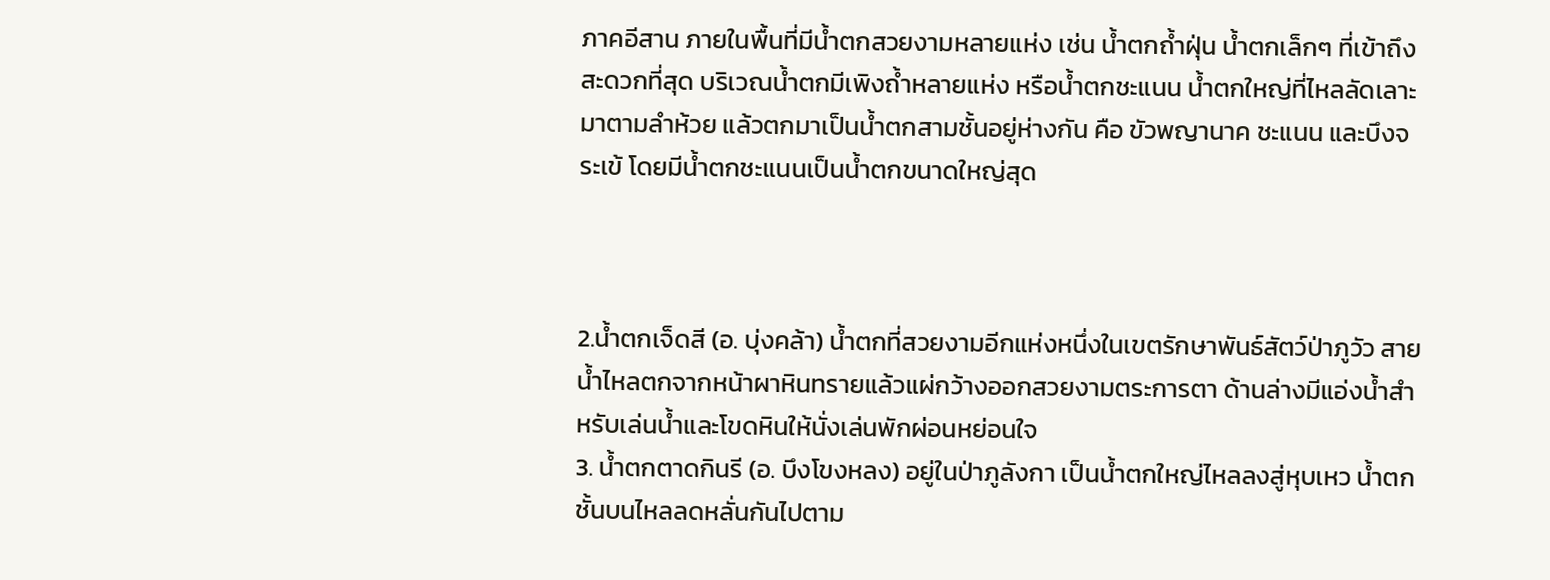ภาคอีสาน ภายในพื้นที่มีน้ำตกสวยงามหลายแห่ง เช่น น้ำตกถ้ำฝุ่น น้ำตกเล็กๆ ที่เข้าถึงสะดวกที่สุด บริเวณน้ำตกมีเพิงถ้ำหลายแห่ง หรือน้ำตกชะแนน น้ำตกใหญ่ที่ไหลลัดเลาะมาตามลำห้วย แล้วตกมาเป็นน้ำตกสามชั้นอยู่ห่างกัน คือ ขัวพญานาค ชะแนน และบึงจระเข้ โดยมีน้ำตกชะแนนเป็นน้ำตกขนาดใหญ่สุด



2.น้ำตกเจ็ดสี (อ. บุ่งคล้า) น้ำตกที่สวยงามอีกแห่งหนึ่งในเขตรักษาพันธ์สัตว์ป่าภูวัว สายน้ำไหลตกจากหน้าผาหินทรายแล้วแผ่กว้างออกสวยงามตระการตา ด้านล่างมีแอ่งน้ำสำหรับเล่นน้ำและโขดหินให้นั่งเล่นพักผ่อนหย่อนใจ
3. น้ำตกตาดกินรี (อ. บึงโขงหลง) อยู่ในป่าภูลังกา เป็นน้ำตกใหญ่ไหลลงสู่หุบเหว น้ำตกชั้นบนไหลลดหลั่นกันไปตาม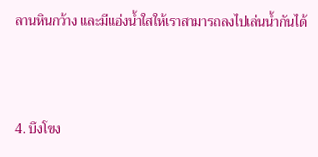ลานหินกว้าง และมีแอ่งน้ำใสให้เราสามารถลงไปเล่นน้ำกันได้



4. บึงโขง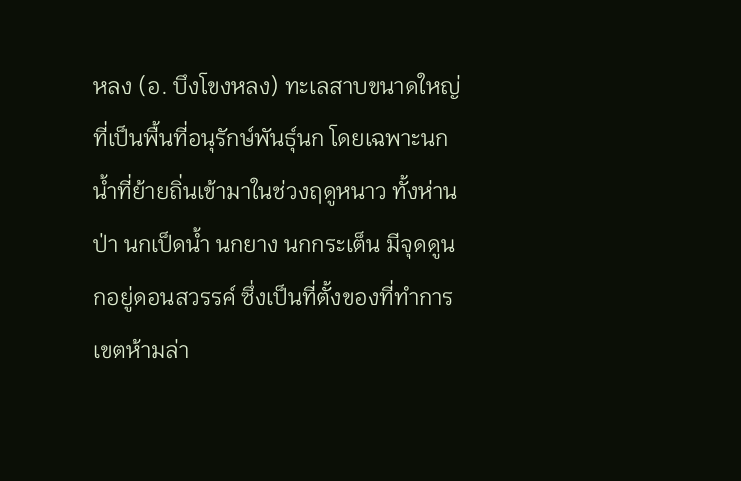หลง (อ. บึงโขงหลง) ทะเลสาบขนาดใหญ่ที่เป็นพื้นที่อนุรักษ์พันธุ์นก โดยเฉพาะนกน้ำที่ย้ายถิ่นเข้ามาในช่วงฤดูหนาว ทั้งห่านป่า นกเป็ดน้ำ นกยาง นกกระเต็น มีจุดดูนกอยู่ดอนสวรรค์ ซึ่งเป็นที่ตั้งของที่ทำการเขตห้ามล่า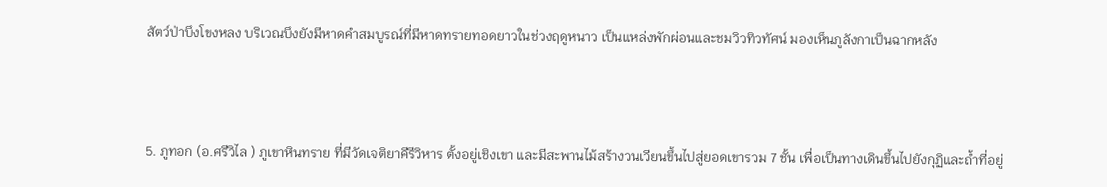สัตว์ป่าบึงโขงหลง บริเวณบึงยังมีหาดคำสมบูรณ์ที่มีหาดทรายทอดยาวในช่วงฤดูหนาว เป็นแหล่งพักผ่อนและชมวิวทิวทัศน์ มองเห็นภูลังกาเป็นฉากหลัง



5. ภูทอก (อ.ศรีวิไล ) ภูเขาหินทราย ที่มีวัดเจติยาคีรีวิหาร ตั้งอยู่เชิงเขา และมีสะพานไม้สร้างวนเวียนขึ้นไปสู่ยอดเขารวม 7 ชั้น เพื่อเป็นทางเดินขึ้นไปยังกุฏิและถ้ำที่อยู่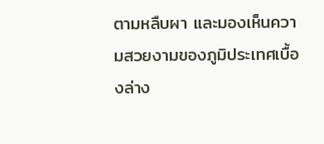ตามหลืบผา และมองเห็นความสวยงามของภูมิประเทศเบื้องล่าง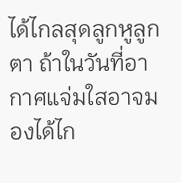ได้ไกลสุดลูกหูลูกตา ถ้าในวันที่อากาศแจ่มใสอาจมองได้ไก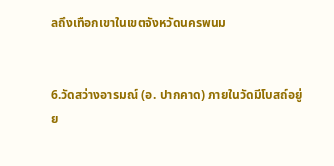ลถึงเทือกเขาในเขตจังหวัดนครพนม


6.วัดสว่างอารมณ์ (อ. ปากคาด) ภายในวัดมีโบสถ์อยู่ย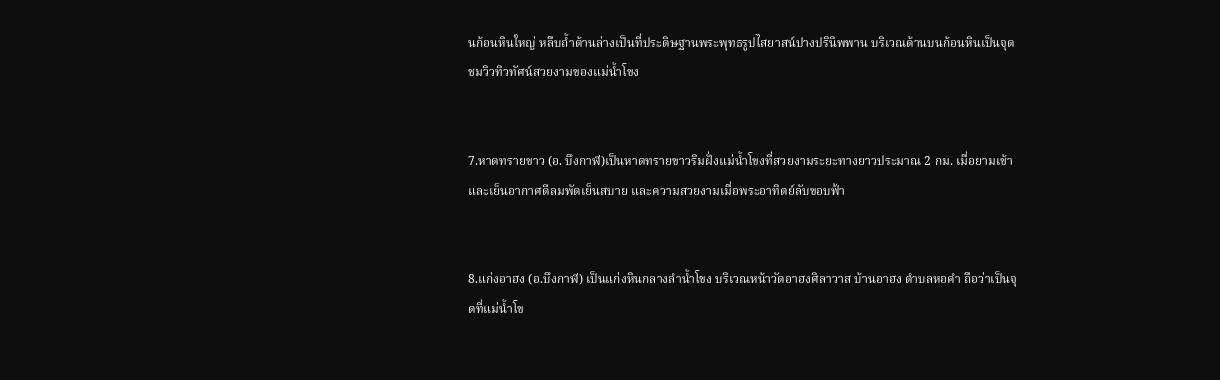นก้อนหินใหญ่ หลืบถ้ำด้านล่างเป็นที่ประดิษฐานพระพุทธรูปไสยาสน์ปางปรินิพพาน บริเวณด้านบนก้อนหินเป็นจุดชมวิวทิวทัศน์สวยงามของแม่น้ำโขง


7.หาดทรายขาว (อ. บึงกาฬ)เป็นหาดทรายขาวริมฝั่งแม่น้ำโขงที่สวยงามระยะทางยาวประมาณ 2 กม. เมื่อยามเช้าและเย็นอากาศดีลมพัดเย็นสบาย และความสวยงามเมื่อพระอาทิตย์ลับขอบฟ้า


8.แก่งอาฮง (อ.บึงกาฬ) เป็นแก่งหินกลางลำน้ำโขง บริเวณหน้าวัดอาฮงศิลาวาส บ้านอาฮง ตำบลหอคำ ถือว่าเป็นจุดที่แม่น้ำโข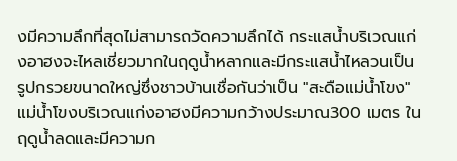งมีความลึกที่สุดไม่สามารถวัดความลึกได้ กระแสน้ำบริเวณแก่งอาฮงจะไหลเชี่ยวมากในฤดูน้ำหลากและมีกระแสน้ำไหลวนเป็น รูปกรวยขนาดใหญ่ซึ่งชาวบ้านเชื่อกันว่าเป็น "สะดือแม่น้ำโขง" แม่น้ำโขงบริเวณแก่งอาฮงมีความกว้างประมาณ300 เมตร ในฤดูน้ำลดและมีความก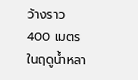ว้างราว 400 เมตร ในฤดูน้ำหลา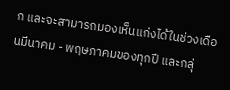ก และจะสามารถมองเห็นแก่งได้ในช่วงเดือนมีนาคม - พฤษภาคมของทุกปี และกลุ่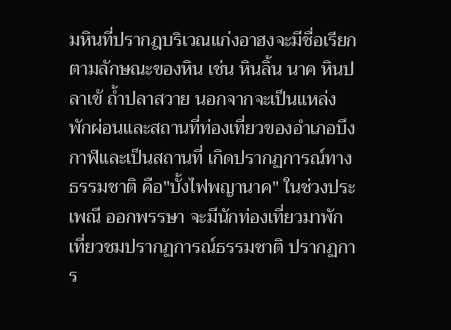มหินที่ปรากฎบริเวณแก่งอาฮงจะมีชื่อเรียกตามลักษณะของหิน เช่น หินลิ้น นาค หินปลาเข้ ถ้ำปลาสวาย นอกจากจะเป็นแหล่งพักผ่อนและสถานที่ท่องเที่ยวของอำเภอบึงกาฬและเป็นสถานที่ เกิดปรากฏการณ์ทางธรรมชาติ คือ"บั้งไฟพญานาค" ในช่วงประเพณี ออกพรรษา จะมีนักท่องเที่ยวมาพักเที่ยวชมปรากฏการณ์ธรรมชาติ ปรากฏการ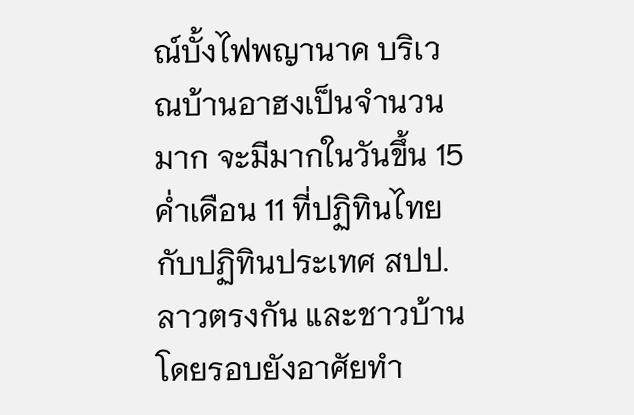ณ์บั้งไฟพญานาค บริเวณบ้านอาฮงเป็นจำนวนมาก จะมีมากในวันขึ้น 15 ค่ำเดือน 11 ที่ปฏิทินไทย กับปฏิทินประเทศ สปป.ลาวตรงกัน และชาวบ้านโดยรอบยังอาศัยทำ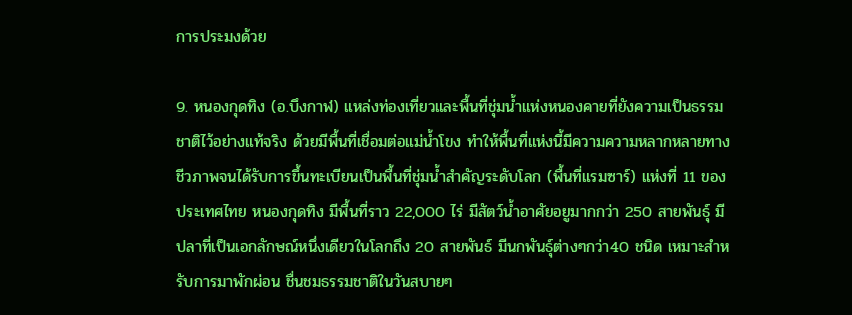การประมงด้วย

9. หนองกุดทิง (อ.บึงกาฬ) แหล่งท่องเที่ยวและพื้นที่ชุ่มน้ำแห่งหนองคายที่ยังความเป็นธรรมชาติไว้อย่างแท้จริง ด้วยมีพื้นที่เชื่อมต่อแม่น้ำโขง ทำให้พื้นที่แห่งนี้มีความความหลากหลายทางชีวภาพจนได้รับการขึ้นทะเบียนเป็นพื้นที่ชุ่มน้ำสำคัญระดับโลก (พื้นที่แรมซาร์) แห่งที่ 11 ของประเทศไทย หนองกุดทิง มีพื้นที่ราว 22,000 ไร่ มีสัตว์น้ำอาศัยอยูมากกว่า 250 สายพันธุ์ มีปลาที่เป็นเอกลักษณ์หนึ่งเดียวในโลกถึง 20 สายพันธ์ มีนกพันธุ์ต่างๆกว่า40 ชนิด เหมาะสำหรับการมาพักผ่อน ชื่นชมธรรมชาติในวันสบายๆ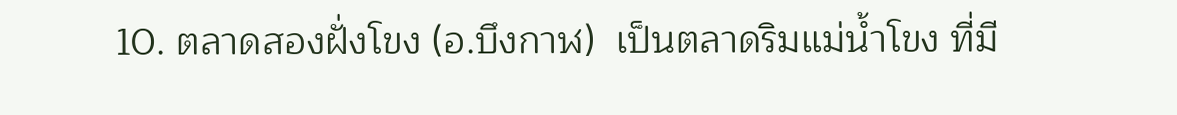10. ตลาดสองฝั่งโขง (อ.บึงกาฬ)  เป็นตลาดริมแม่น้ำโขง ที่มี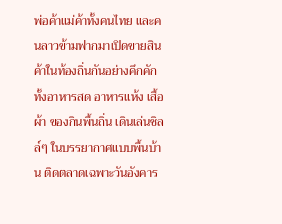พ่อค้าแม่ค้าทั้งคนไทย และคนลาวข้ามฟากมาเปิดขายสินค้าในท้องถิ่นกันอย่างคึกคัก ทั้งอาหารสด อาหารแห้ง เสื้อผ้า ของกินพื้นถิ่น เดินเล่นชิลล์ๆ ในบรรยากาศแบบพื้นบ้าน ติดตลาดเฉพาะวันอังคาร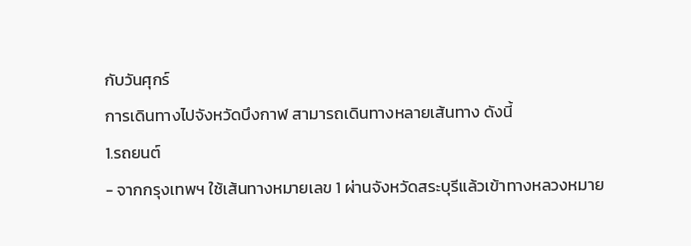กับวันศุกร์
การเดินทางไปจังหวัดบึงกาฬ สามารถเดินทางหลายเส้นทาง ดังนี้
1.รถยนต์
- จากกรุงเทพฯ ใช้เส้นทางหมายเลข 1 ผ่านจังหวัดสระบุรีแล้วเข้าทางหลวงหมาย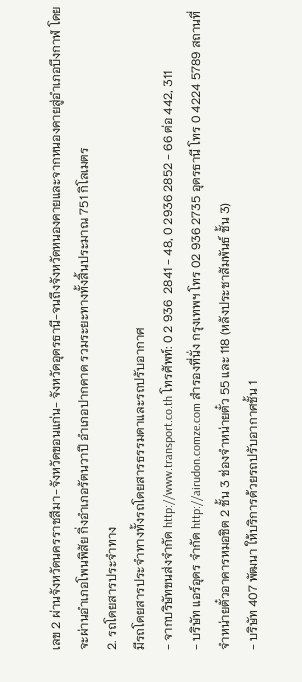เลข 2 ผ่านจังหวัดนครราชสีมา-จังหวัดขอนแก่น- จังหวัดอุดรธานี-จนถึงจังหวัดหนองคายและจากหนองคายสู่อำเภอบึงกาฬ โดยจะผ่านอำเภอโพนพิสัย กิ่งอำเภอรัตนวาปี อำเภอปากคาด รวมระยะทางทั้งสิ้นประมาณ 751 กิโลเมตร
2. รถโดยสารประจำทาง
มีรถโดยสารประจำทางทั้งรถโดยสารธรรมดาและรถปรับอากาศ
- จากบริษัทขนส่งจำกัด http://www.transport.co.th โทรศัพท์: 0 2 936  2841 - 48, 0 2936 2852 - 66 ต่อ 442, 311
- บริษัท แอร์อุดร จำกัด http://airudon.comze.com สำรองที่นั่ง กรุงเทพฯ โทร 02 936 2735 อุดรธานี โทร 0 4224 5789 สถานที่จำหน่ายตั๋วอาคารหมอชิต 2 ชั้น 3 ช่องจำหน่ายตั๋ว 55 และ 118 (หลังประชาสัมพันธ์ ชั้น 3)
- บริษัท 407 พัฒนา ให้บริการด้วยรถปรับอากาศชั้น 1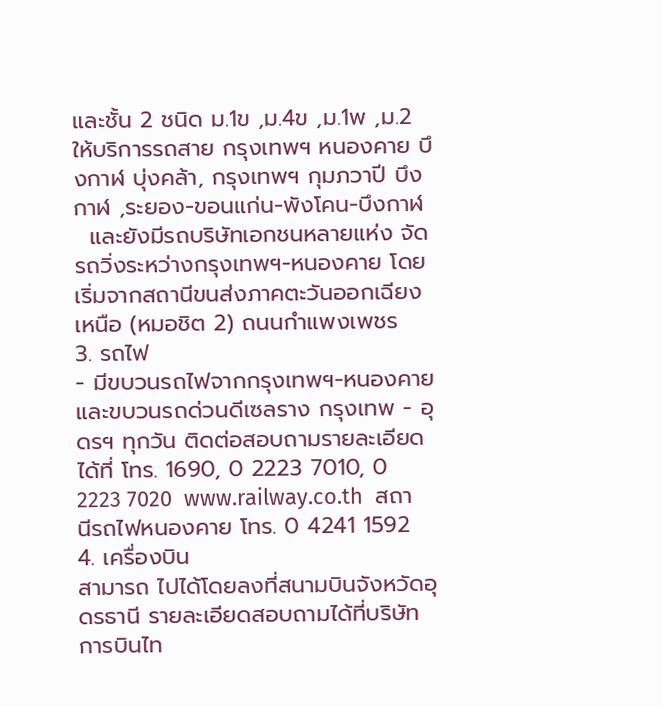และชั้น 2 ชนิด ม.1ข ,ม.4ข ,ม.1พ ,ม.2  ให้บริการรถสาย กรุงเทพฯ หนองคาย บึงกาฬ บุ่งคล้า, กรุงเทพฯ กุมภวาปี บึงกาฬ ,ระยอง-ขอนแก่น-พังโคน-บึงกาฬ
  และยังมีรถบริษัทเอกชนหลายแห่ง จัดรถวิ่งระหว่างกรุงเทพฯ-หนองคาย โดยเริ่มจากสถานีขนส่งภาคตะวันออกเฉียงเหนือ (หมอชิต 2) ถนนกำแพงเพชร
3. รถไฟ
- มีขบวนรถไฟจากกรุงเทพฯ-หนองคาย และขบวนรถด่วนดีเซลราง กรุงเทพ - อุดรฯ ทุกวัน ติดต่อสอบถามรายละเอียดได้ที่ โทร. 1690, 0 2223 7010, 0 2223 7020  www.railway.co.th  สถานีรถไฟหนองคาย โทร. 0 4241 1592
4. เครื่องบิน
สามารถ ไปได้โดยลงที่สนามบินจังหวัดอุดรธานี รายละเอียดสอบถามได้ที่บริษัทการบินไท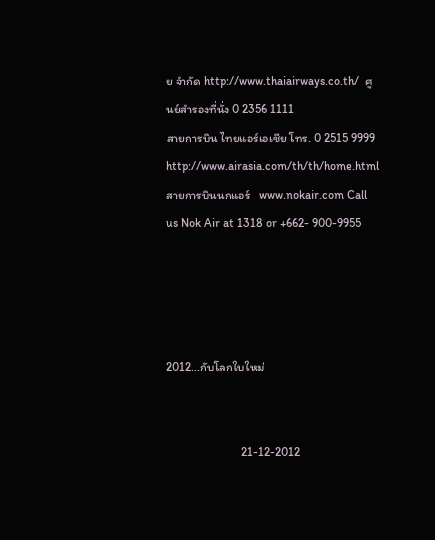ย จำกัด http://www.thaiairways.co.th/  ศูนย์สำรองที่นั่ง 0 2356 1111
สายการบิน ไทยแอร์เอเชีย โทร. 0 2515 9999 http://www.airasia.com/th/th/home.html
สายการบินนกแอร์   www.nokair.com Call us Nok Air at 1318 or +662- 900-9955




2012...กับโลกใบใหม่


                         21-12-2012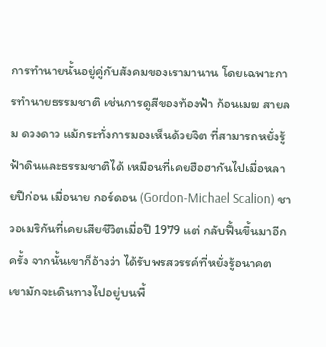การทำนายนั้นอยู่คู่กับสังคมของเรามานาน โดยเฉพาะการทำนายธรรมชาติ เช่นการดูสีของท้องฟ้า ก้อนเมฆ สายลม ดวงดาว แม้กระทั่งการมองเห็นด้วยจิต ที่สามารถหยั่งรู้ฟ้าดินและธรรมชาติได้ เหมือนที่เคยฮือฮากันไปเมื่อหลายปีก่อน เมื่อนาย กอร์ดอน (Gordon-Michael Scalion) ชาวอเมริกันที่เคยเสียชีวิตเมื่อปี 1979 แต่ กลับฟื้นขึ้นมาอีกครั้ง จากนั้นเขาก็อ้างว่า ได้รับพรสวรรค์ที่หยั่งรู้อนาคต เขามักจะเดินทางไปอยู่บนพื้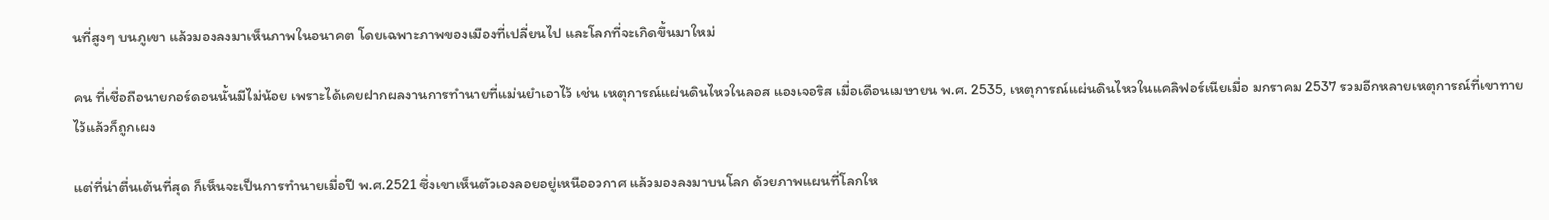นที่สูงๆ บนภูเขา แล้วมองลงมาเห็นภาพในอนาคต โดยเฉพาะภาพของเมืองที่เปลี่ยนไป และโลกที่จะเกิดขึ้นมาใหม่

คน ที่เชื่อถือนายกอร์ดอนนั้นมีไม่น้อย เพราะได้เคยฝากผลงานการทำนายที่แม่นยำเอาไว้ เช่น เหตุการณ์แผ่นดินไหวในลอส แองเจอริส เมื่อเดือนเมษายน พ.ศ. 2535, เหตุการณ์แผ่นดินไหวในแคลิฟอร์เนียเมื่อ มกราคม 2537 รวมอีกหลายเหตุการณ์ที่เขาทายไว้แล้วก็ถูกเผง

แต่ที่น่าตื่นเต้นที่สุด ก็เห็นจะเป็นการทำนายเมื่อปี พ.ศ.2521 ซึ่งเขาเห็นตัวเองลอยอยู่เหนืออวกาศ แล้วมองลงมาบนโลก ด้วยภาพแผนที่โลกให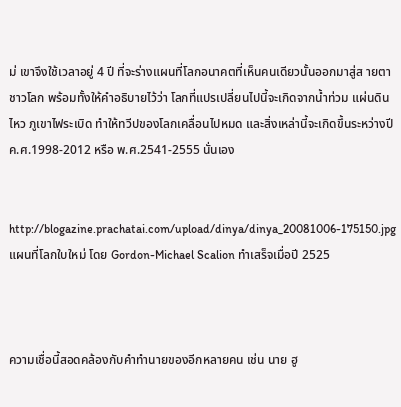ม่ เขาจึงใช้เวลาอยู่ 4 ปี ที่จะร่างแผนที่โลกอนาคตที่เห็นคนเดียวนั้นออกมาสู่ส ายตาชาวโลก พร้อมทั้งให้คำอธิบายไว้ว่า โลกที่แปรเปลี่ยนไปนี้จะเกิดจากน้ำท่วม แผ่นดินไหว ภูเขาไฟระเบิด ทำให้ทวีปของโลกเคลื่อนไปหมด และสิ่งเหล่านี้จะเกิดขึ้นระหว่างปี ค.ศ.1998-2012 หรือ พ.ศ.2541-2555 นั่นเอง


http://blogazine.prachatai.com/upload/dinya/dinya_20081006-175150.jpg
แผนที่โลกใบใหม่ โดย Gordon-Michael Scalion ทำเสร็จเมื่อปี 2525



ความเชื่อนี้สอดคล้องกับคำทำนายของอีกหลายคน เช่น นาย ฮู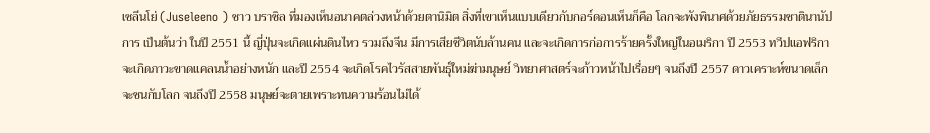เซลีนโย่ (Juseleeno ) ชาว บราซิล ที่มองเห็นอนาคตล่วงหน้าด้วยตานิมิต สิ่งที่เขาเห็นแบบเดียวกับกอร์ดอนเห็นก็คือ โลกจะพังพินาศด้วยภัยธรรมชาตินานัปการ เป็นต้นว่า ในปี 2551 นี้ ญี่ปุ่นจะเกิดแผ่นดินไหว รวมถึงจีน มีการเสียชีวิตนับล้านคน และจะเกิดการก่อการร้ายครั้งใหญ่ในอเมริกา ปี 2553 ทวีปแอฟริกาจะเกิดภาวะขาดแคลนน้ำอย่างหนัก และปี 2554 จะเกิดโรคไวรัสสายพันธุ์ใหม่ฆ่ามนุษย์ วิทยาศาสตร์จะก้าวหน้าไปเรื่อยๆ จนถึงปี 2557 ดาวเคราะห์ขนาดเล็กจะชนกับโลก จนถึงปี 2558 มนุษย์จะตายเพราะทนความร้อนไม่ได้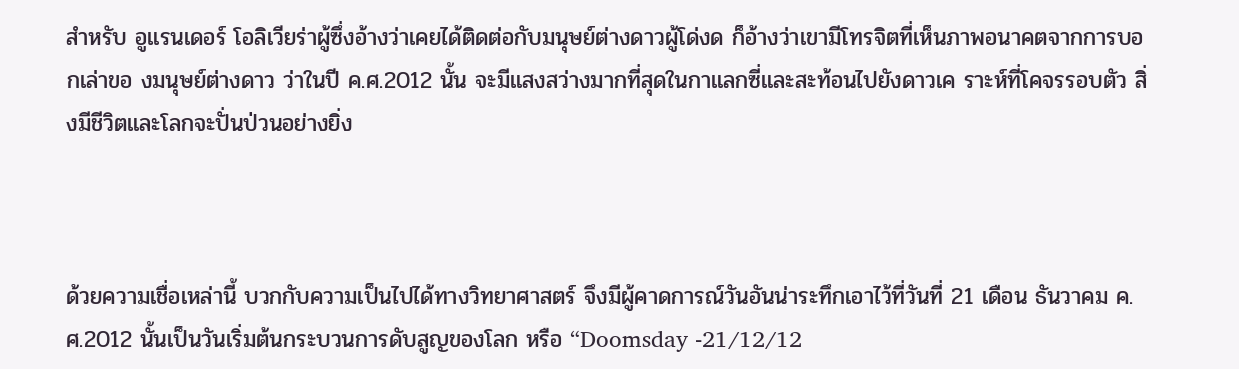สำหรับ อูแรนเดอร์ โอลิเวียร่าผู้ซึ่งอ้างว่าเคยได้ติดต่อกับมนุษย์ต่างดาวผู้โด่งด ก็อ้างว่าเขามีโทรจิตที่เห็นภาพอนาคตจากการบอกเล่าขอ งมนุษย์ต่างดาว ว่าในปี ค.ศ.2012 นั้น จะมีแสงสว่างมากที่สุดในกาแลกซี่และสะท้อนไปยังดาวเค ราะห์ที่โคจรรอบตัว สิ่งมีชีวิตและโลกจะปั่นป่วนอย่างยิ่ง



ด้วยความเชื่อเหล่านี้ บวกกับความเป็นไปได้ทางวิทยาศาสตร์ จึงมีผู้คาดการณ์วันอันน่าระทึกเอาไว้ที่วันที่ 21 เดือน ธันวาคม ค.ศ.2012 นั้นเป็นวันเริ่มต้นกระบวนการดับสูญของโลก หรือ “Doomsday -21/12/12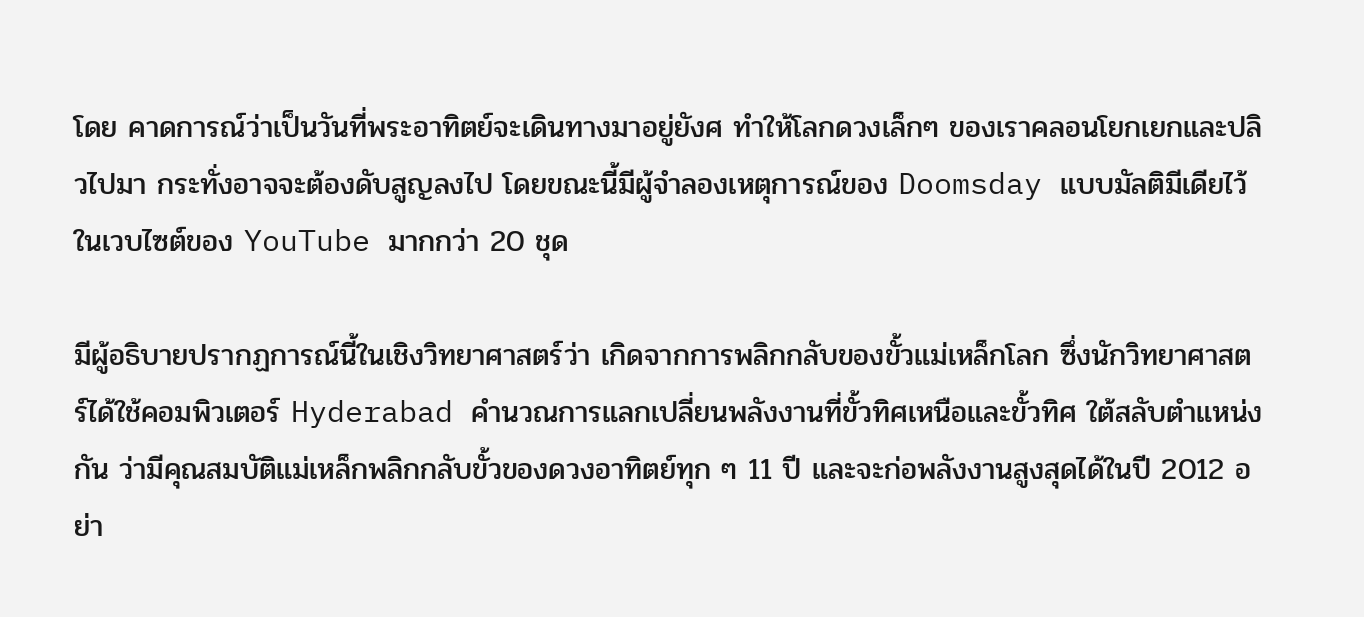โดย คาดการณ์ว่าเป็นวันที่พระอาทิตย์จะเดินทางมาอยู่ยังศ ทำให้โลกดวงเล็กๆ ของเราคลอนโยกเยกและปลิวไปมา กระทั่งอาจจะต้องดับสูญลงไป โดยขณะนี้มีผู้จำลองเหตุการณ์ของ Doomsday แบบมัลติมีเดียไว้ในเวบไซต์ของ YouTube มากกว่า 20 ชุด

มีผู้อธิบายปรากฏการณ์นี้ในเชิงวิทยาศาสตร์ว่า เกิดจากการพลิกกลับของขั้วแม่เหล็กโลก ซึ่งนักวิทยาศาสตร์ได้ใช้คอมพิวเตอร์ Hyderabad คำนวณการแลกเปลี่ยนพลังงานที่ขั้วทิศเหนือและขั้วทิศ ใต้สลับตำแหน่งกัน ว่ามีคุณสมบัติแม่เหล็กพลิกกลับขั้วของดวงอาทิตย์ทุก ๆ 11 ปี และจะก่อพลังงานสูงสุดได้ในปี 2012 อย่า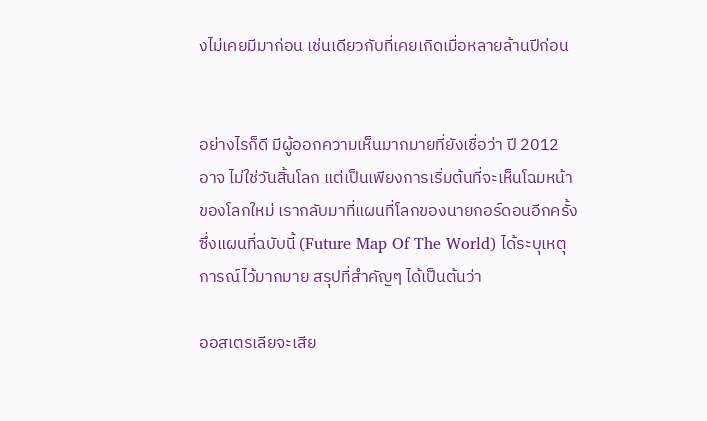งไม่เคยมีมาก่อน เช่นเดียวกับที่เคยเกิดเมื่อหลายล้านปีก่อน


อย่างไรก็ดี มีผู้ออกความเห็นมากมายที่ยังเชื่อว่า ปี 2012 อาจ ไม่ใช่วันสิ้นโลก แต่เป็นเพียงการเริ่มต้นที่จะเห็นโฉมหน้าของโลกใหม่ เรากลับมาที่แผนที่โลกของนายกอร์ดอนอีกครั้ง ซึ่งแผนที่ฉบับนี้ (Future Map Of The World) ได้ระบุเหตุการณ์ไว้มากมาย สรุปที่สำคัญๆ ได้เป็นต้นว่า

ออสเตรเลียจะเสีย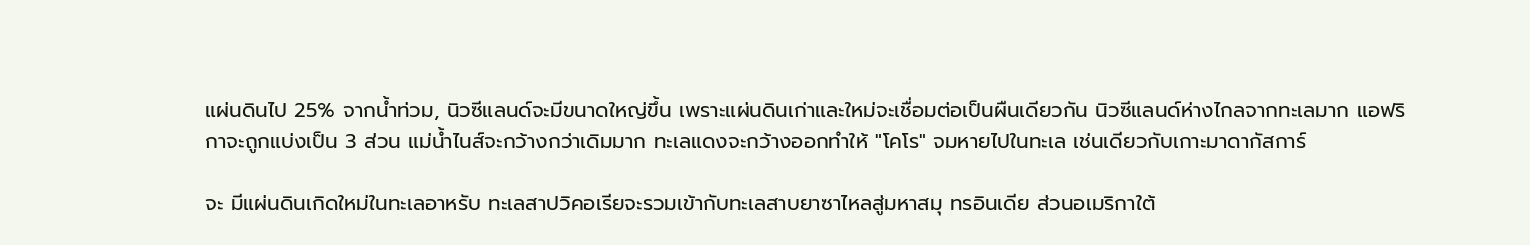แผ่นดินไป 25% จากน้ำท่วม, นิวซีแลนด์จะมีขนาดใหญ่ขึ้น เพราะแผ่นดินเก่าและใหม่จะเชื่อมต่อเป็นผืนเดียวกัน นิวซีแลนด์ห่างไกลจากทะเลมาก แอฟริกาจะถูกแบ่งเป็น 3 ส่วน แม่น้ำไนส์จะกว้างกว่าเดิมมาก ทะเลแดงจะกว้างออกทำให้ "โคโร" จมหายไปในทะเล เช่นเดียวกับเกาะมาดากัสการ์

จะ มีแผ่นดินเกิดใหม่ในทะเลอาหรับ ทะเลสาปวิคอเรียจะรวมเข้ากับทะเลสาบยาซาไหลสู่มหาสมุ ทรอินเดีย ส่วนอเมริกาใต้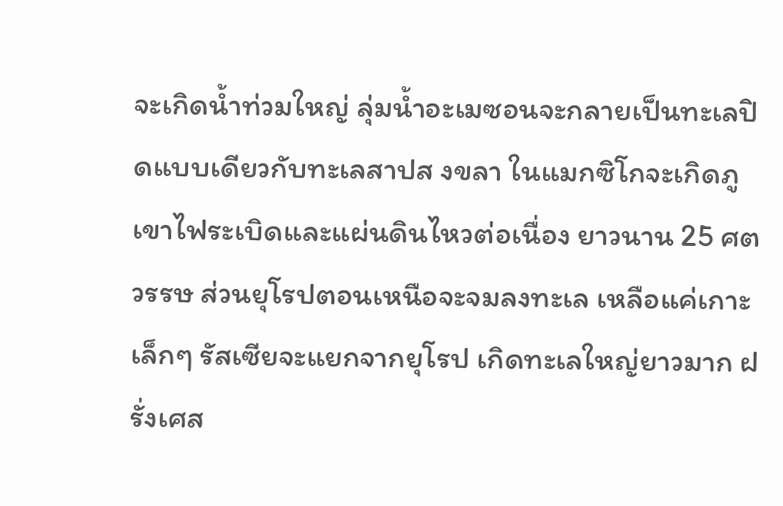จะเกิดน้ำท่วมใหญ่ ลุ่มน้ำอะเมซอนจะกลายเป็นทะเลปิดแบบเดียวกับทะเลสาปส งขลา ในแมกซิโกจะเกิดภูเขาไฟระเบิดและแผ่นดินไหวต่อเนื่อง ยาวนาน 25 ศตวรรษ ส่วนยุโรปตอนเหนือจะจมลงทะเล เหลือแค่เกาะเล็กๆ รัสเซียจะแยกจากยุโรป เกิดทะเลใหญ่ยาวมาก ฝรั่งเศส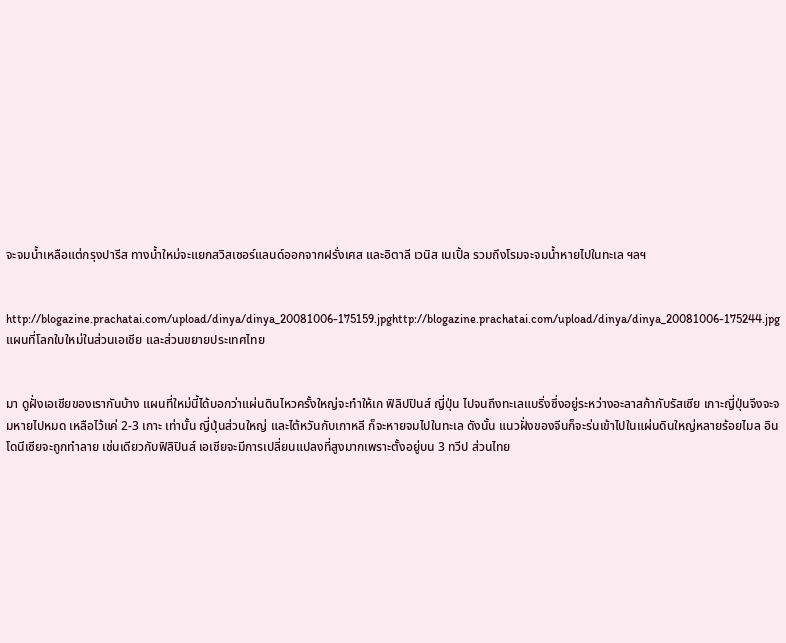จะจมน้ำเหลือแต่กรุงปารีส ทางน้ำใหม่จะแยกสวิสเซอร์แลนด์ออกจากฝรั่งเศส และอิตาลี เวนิส เนเปิ้ล รวมถึงโรมจะจมน้ำหายไปในทะเล ฯลฯ


http://blogazine.prachatai.com/upload/dinya/dinya_20081006-175159.jpghttp://blogazine.prachatai.com/upload/dinya/dinya_20081006-175244.jpg
แผนที่โลกใบใหม่ในส่วนเอเชีย และส่วนขยายประเทศไทย


มา ดูฝั่งเอเชียของเรากันบ้าง แผนที่ใหม่นี้ได้บอกว่าแผ่นดินไหวครั้งใหญ่จะทำให้เก ฟิลิปปินส์ ญี่ปุ่น ไปจนถึงทะเลแบริ่งซึ่งอยู่ระหว่างอะลาสก้ากับรัสเซีย เกาะญี่ปุ่นจึงจะจมหายไปหมด เหลือไว้แค่ 2-3 เกาะ เท่านั้น ญี่ปุ่นส่วนใหญ่ และไต้หวันกับเกาหลี ก็จะหายจมไปในทะเล ดังนั้น แนวฝั่งของจีนก็จะร่นเข้าไปในแผ่นดินใหญ่หลายร้อยไมล อินโดนีเซียจะถูกทำลาย เช่นเดียวกับฟิลิปินส์ เอเชียจะมีการเปลี่ยนแปลงที่สูงมากเพราะตั้งอยู่บน 3 ทวีป ส่วนไทย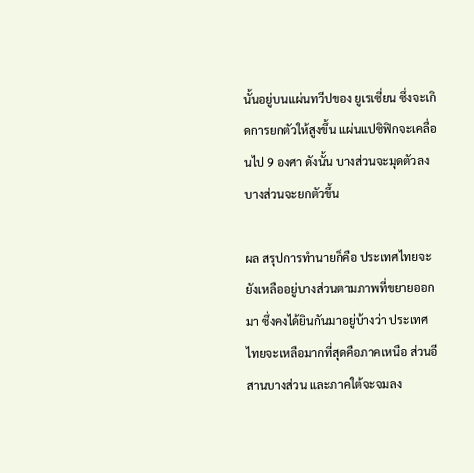นั้นอยู่บนแผ่นทวีปของ ยูเรเซี่ยน ซึ่งจะเกิดการยกตัวให้สูงขึ้น แผ่นแปซิฟิกจะเคลื่อนไป 9 องศา ดังนั้น บางส่วนจะมุดตัวลง บางส่วนจะยกตัวขึ้น

ผล สรุปการทำนายก็คือ ประเทศไทยจะยังเหลืออยู่บางส่วนตามภาพที่ขยายออกมา ซึ่งคงได้ยินกันมาอยู่บ้างว่า ประเทศไทยจะเหลือมากที่สุดคือภาคเหนือ ส่วนอีสานบางส่วน และภาคใต้จะจมลง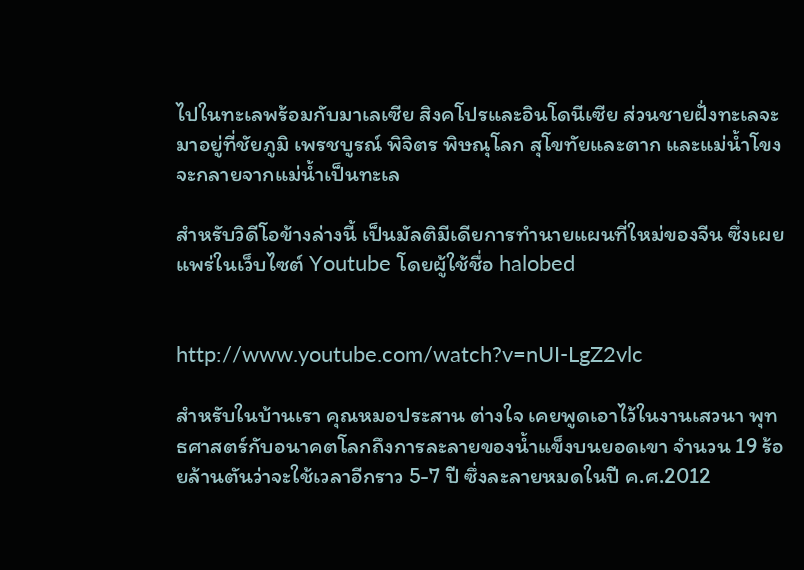ไปในทะเลพร้อมกับมาเลเซีย สิงคโปรและอินโดนีเซีย ส่วนชายฝั่งทะเลจะมาอยู่ที่ชัยภูมิ เพรชบูรณ์ พิจิตร พิษณุโลก สุโขทัยและตาก และแม่น้ำโขงจะกลายจากแม่น้ำเป็นทะเล

สำหรับวิดีโอข้างล่างนี้ เป็นมัลติมีเดียการทำนายแผนที่ใหม่ของจีน ซึ่งเผยแพร่ในเว็บไซต์ Youtube โดยผู้ใช้ชื่อ halobed


http://www.youtube.com/watch?v=nUI-LgZ2vlc

สำหรับในบ้านเรา คุณหมอประสาน ต่างใจ เคยพูดเอาไว้ในงานเสวนา พุทธศาสตร์กับอนาคตโลกถึงการละลายของน้ำแข็งบนยอดเขา จำนวน 19 ร้อยล้านตันว่าจะใช้เวลาอีกราว 5-7 ปี ซึ่งละลายหมดในปี ค.ศ.2012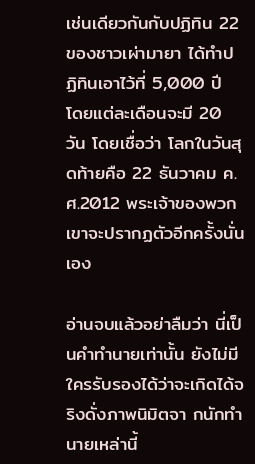เช่นเดียวกันกับปฏิทิน 22 ของชาวเผ่ามายา ได้ทำปฏิทินเอาไว้ที่ 5,000 ปี โดยแต่ละเดือนจะมี 20 วัน โดยเชื่อว่า โลกในวันสุดท้ายคือ 22 ธันวาคม ค.ศ.2012 พระเจ้าของพวกเขาจะปรากฏตัวอีกครั้งนั่นเอง

อ่านจบแล้วอย่าลืมว่า นี่เป็นคำทำนายเท่านั้น ยังไม่มีใครรับรองได้ว่าจะเกิดได้จริงดั่งภาพนิมิตจา กนักทำนายเหล่านี้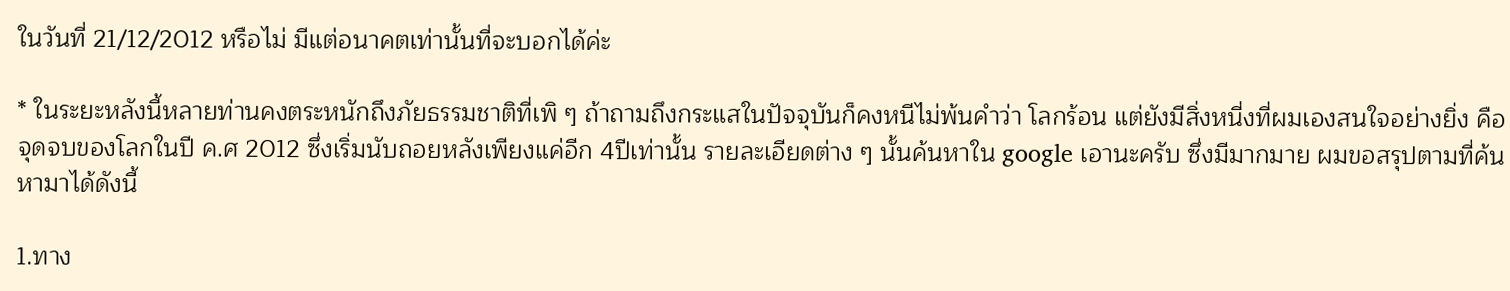ในวันที่ 21/12/2012 หรือไม่ มีแต่อนาคตเท่านั้นที่จะบอกได้ค่ะ

* ในระยะหลังนี้หลายท่านคงตระหนักถึงภัยธรรมชาติที่เพิ ๆ ถ้าถามถึงกระแสในปัจจุบันก็คงหนีไม่พ้นคำว่า โลกร้อน แต่ยังมีสิ่งหนี่งที่ผมเองสนใจอย่างยิ่ง คือจุดจบของโลกในปี ค.ศ 2012 ซึ่งเริ่มนับถอยหลังเพียงแค่อีก 4ปีเท่านั้น รายละเอียดต่าง ๆ นั้นค้นหาใน google เอานะครับ ซึ่งมีมากมาย ผมขอสรุปตามที่ค้นหามาได้ดังนี้

1.ทาง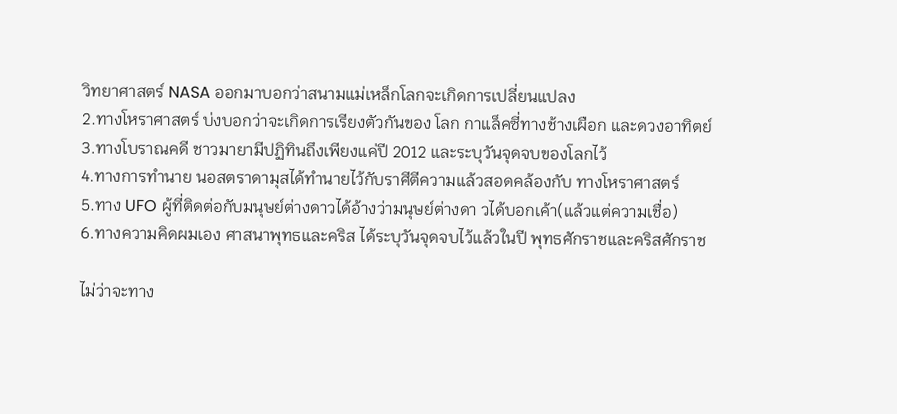วิทยาศาสตร์ NASA ออกมาบอกว่าสนามแม่เหล็กโลกจะเกิดการเปลี่ยนแปลง
2.ทางโหราศาสตร์ บ่งบอกว่าจะเกิดการเรียงตัวกันของ โลก กาแล็คซี่ทางช้างเผือก และดวงอาทิตย์
3.ทางโบราณคดี ชาวมายามีปฏิทินถึงเพียงแค่ปี 2012 และระบุวันจุดจบของโลกไว้
4.ทางการทำนาย นอสตราดามุสได้ทำนายไว้กับราศีตีความแล้วสอดคล้องกับ ทางโหราศาสตร์
5.ทาง UFO ผู้ที่ติดต่อกับมนุษย์ต่างดาวได้อ้างว่ามนุษย์ต่างดา วได้บอกเค้า(แล้วแต่ความเชื่อ)
6.ทางความคิดผมเอง ศาสนาพุทธและคริส ได้ระบุวันจุดจบไว้แล้วในปี พุทธศักราชและคริสศักราช

ไม่ว่าจะทาง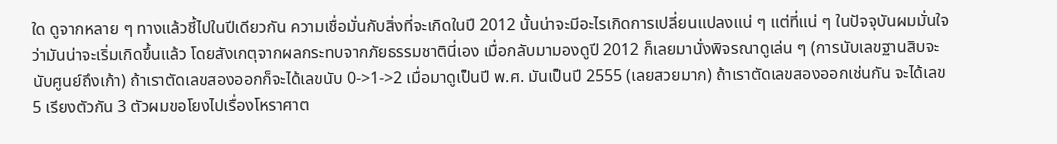ใด ดูจากหลาย ๆ ทางแล้วชี้ไปในปีเดียวกัน ความเชื่อมั่นกับสิ่งที่จะเกิดในปี 2012 นั้นน่าจะมีอะไรเกิดการเปลี่ยนแปลงแน่ ๆ แต่ที่แน่ ๆ ในปัจจุบันผมมั่นใจว่ามันน่าจะเริ่มเกิดขึ้นแล้ว โดยสังเกตุจากผลกระทบจากภัยธรรมชาตินี่เอง เมื่อกลับมามองดูปี 2012 ก็เลยมานั่งพิจรณาดูเล่น ๆ (การนับเลขฐานสิบจะนับศูนย์ถึงเก้า) ถ้าเราตัดเลขสองออกก็จะได้เลขนับ 0->1->2 เมื่อมาดูเป็นปี พ.ศ. มันเป็นปี 2555 (เลยสวยมาก) ถ้าเราตัดเลขสองออกเช่นกัน จะได้เลข 5 เรียงตัวกัน 3 ตัวผมขอโยงไปเรื่องโหราศาต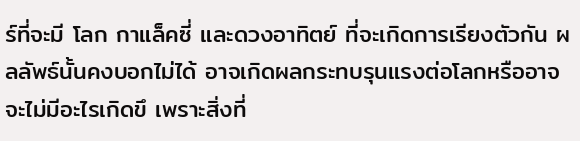ร์ที่จะมี โลก กาแล็คซี่ และดวงอาทิตย์ ที่จะเกิดการเรียงตัวกัน ผลลัพธ์นั้นคงบอกไม่ได้ อาจเกิดผลกระทบรุนแรงต่อโลกหรืออาจจะไม่มีอะไรเกิดขึ เพราะสิ่งที่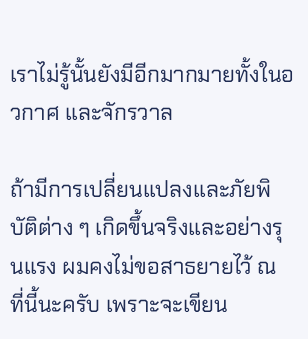เราไม่รู้นั้นยังมีอีกมากมายทั้งในอวกาศ และจักรวาล

ถ้ามีการเปลี่ยนแปลงและภัยพิบัติต่าง ๆ เกิดขึ้นจริงและอย่างรุนแรง ผมคงไม่ขอสาธยายไว้ ณ ที่นี้นะครับ เพราะจะเขียน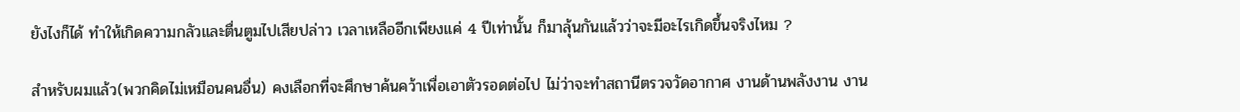ยังไงก็ได้ ทำให้เกิดความกลัวและตื่นตูมไปเสียปล่าว เวลาเหลืออีกเพียงแค่ 4 ปีเท่านั้น ก็มาลุ้นกันแล้วว่าจะมีอะไรเกิดขึ้นจริงไหม ?

สำหรับผมแล้ว(พวกคิดไม่เหมือนคนอื่น) คงเลือกที่จะศึกษาค้นคว้าเพื่อเอาตัวรอดต่อไป ไม่ว่าจะทำสถานีตรวจวัดอากาศ งานด้านพลังงาน งาน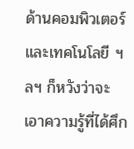ด้านคอมพิวเตอร์และเทคโนโลยี ฯลฯ ก็หวังว่าจะเอาความรู้ที่ได้ศึก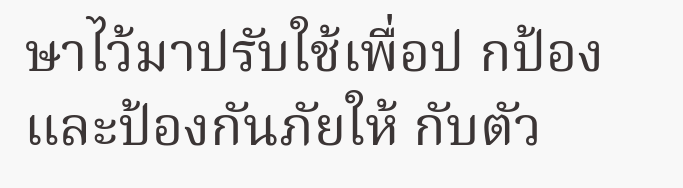ษาไว้มาปรับใช้เพื่อป กป้องและป้องกันภัยให้ กับตัว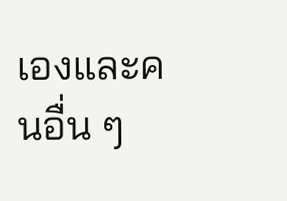เองและคนอื่น ๆ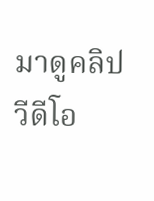มาดูคลิปวีดีโอ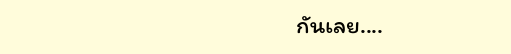กันเลย....